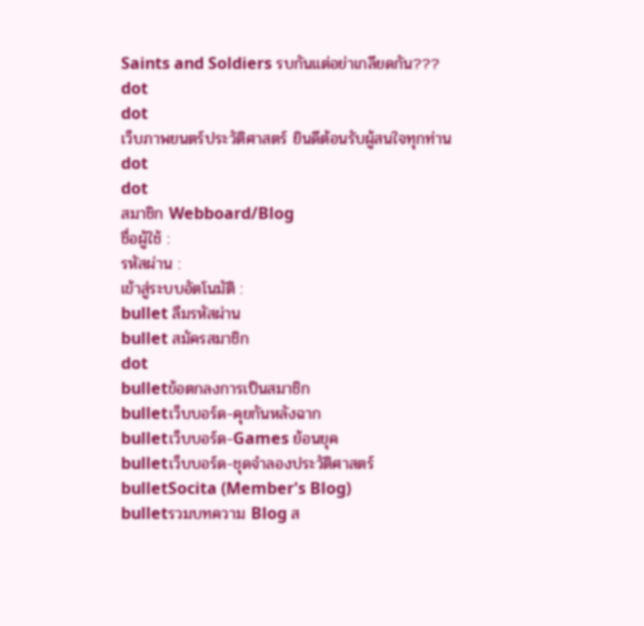Saints and Soldiers รบกันแต่อย่าเกลียดกัน???
dot
dot
เว็บภาพยนตร์ประวัติศาสตร์ ยินดีต้อนรับผู้สนใจทุกท่าน
dot
dot
สมาชิก Webboard/Blog
ชื่อผู้ใช้ :
รหัสผ่าน :
เข้าสู่ระบบอัตโนมัติ :
bullet ลืมรหัสผ่าน
bullet สมัครสมาชิก
dot
bulletข้อตกลงการเป็นสมาชิก
bulletเว็บบอร์ด-คุยกันหลังฉาก
bulletเว็บบอร์ด-Games ย้อนยุค
bulletเว็บบอร์ด-ชุดจำลองประวัติศาสตร์
bulletSocita (Member's Blog)
bulletรวมบทความ Blog ส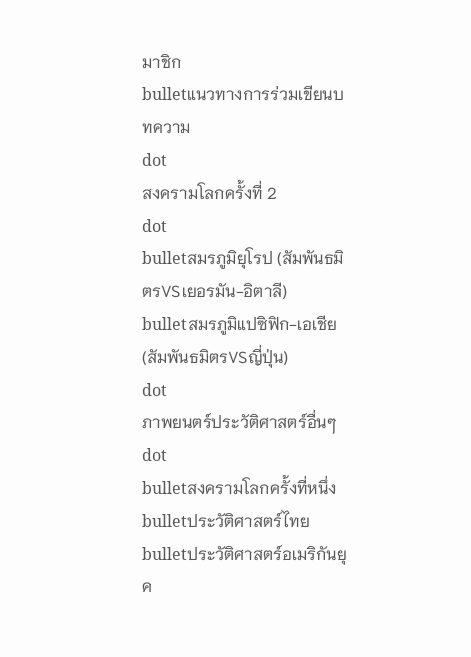มาชิก
bulletแนวทางการร่วมเขียนบทความ
dot
สงครามโลกครั้งที่ 2
dot
bulletสมรภูมิยุโรป (สัมพันธมิตรVSเยอรมัน-อิตาลี)
bulletสมรภูมิแปซิฟิก-เอเชีย (สัมพันธมิตรVSญี่ปุ่น)
dot
ภาพยนตร์ประวัติศาสตร์อื่นๆ
dot
bulletสงครามโลกครั้งที่หนึ่ง
bulletประวัติศาสตร์ไทย
bulletประวัติศาสตร์อเมริกันยุค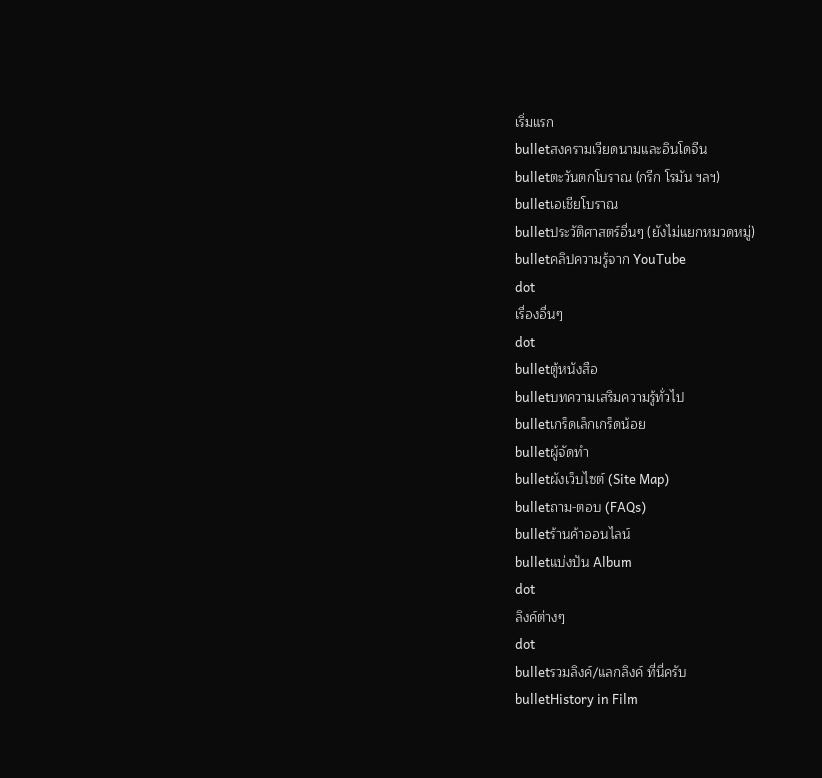เริ่มแรก
bulletสงครามเวียดนามและอินโดจีน
bulletตะวันตกโบราณ (กรีก โรมัน ฯลฯ)
bulletเอเชียโบราณ
bulletประวัติศาสตร์อื่นๆ (ยังไม่แยกหมวดหมู่)
bulletคลิปความรู้จาก YouTube
dot
เรื่องอื่นๆ
dot
bulletตู้หนังสือ
bulletบทความเสริมความรู้ทั่วไป
bulletเกร็ดเล็กเกร็ดน้อย
bulletผู้จัดทำ
bulletผังเว็บไซต์ (Site Map)
bulletถาม-ตอบ (FAQs)
bulletร้านค้าออนไลน์
bulletแบ่งปัน Album
dot
ลิงค์ต่างๆ
dot
bulletรวมลิงค์/แลกลิงค์ ที่นี่ครับ
bulletHistory in Film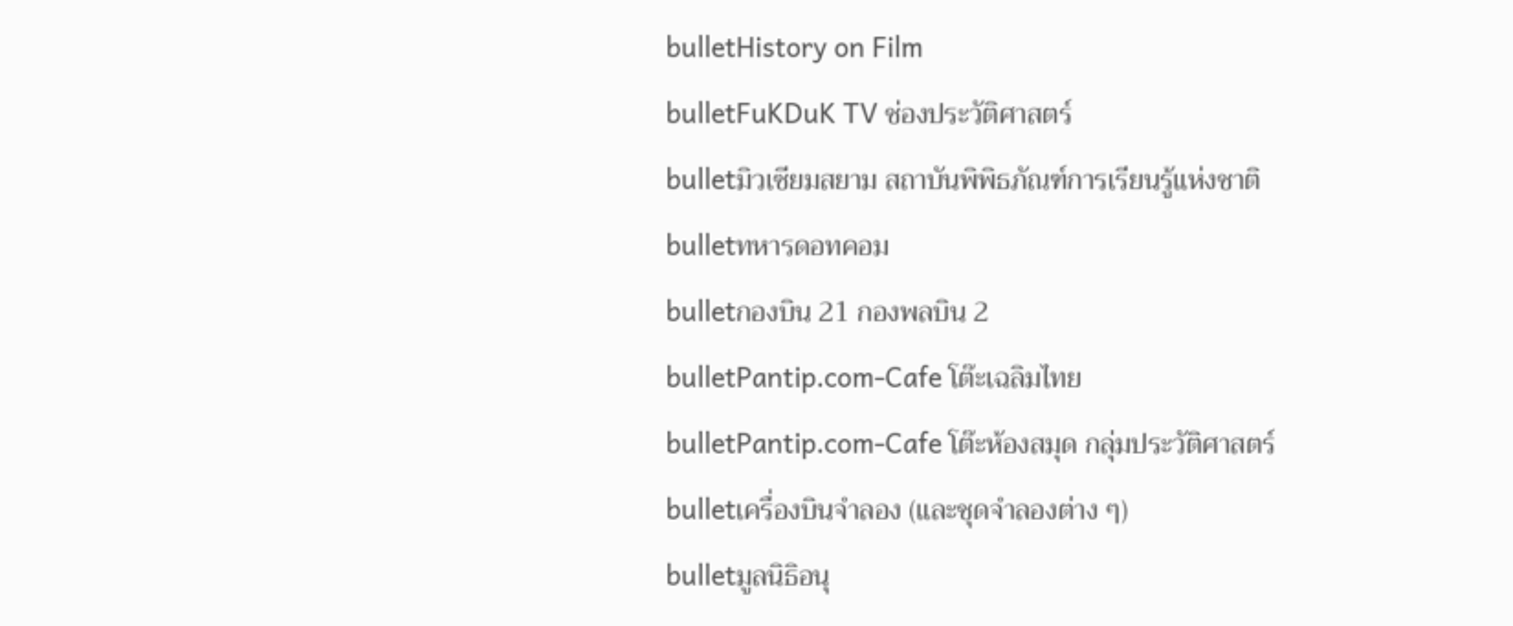bulletHistory on Film
bulletFuKDuK TV ช่องประวัติศาสตร์
bulletมิวเซียมสยาม สถาบันพิพิธภัณฑ์การเรียนรู้แห่งชาติ
bulletทหารดอทคอม
bulletกองบิน 21 กองพลบิน 2
bulletPantip.com-Cafe โต๊ะเฉลิมไทย
bulletPantip.com-Cafe โต๊ะห้องสมุด กลุ่มประวัติศาสตร์
bulletเครื่องบินจำลอง (และชุดจำลองต่าง ๆ)
bulletมูลนิธิอนุ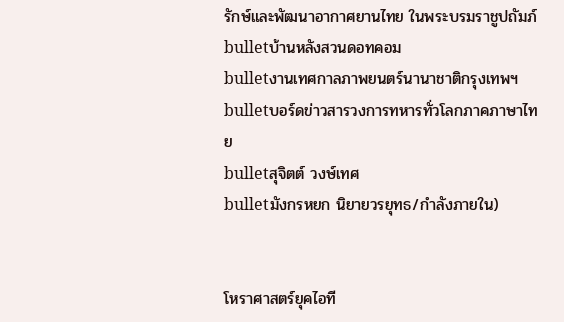รักษ์และพัฒนาอากาศยานไทย ในพระบรมราชูปถัมภ์
bulletบ้านหลังสวนดอทคอม
bulletงานเทศกาลภาพยนตร์นานาชาติกรุงเทพฯ
bulletบอร์ดข่าวสารวงการทหารทั่วโลกภาคภาษาไทย
bulletสุจิตต์ วงษ์เทศ
bulletมังกรหยก นิยายวรยุทธ/กำลังภายใน)


โหราศาสตร์ยุคไอที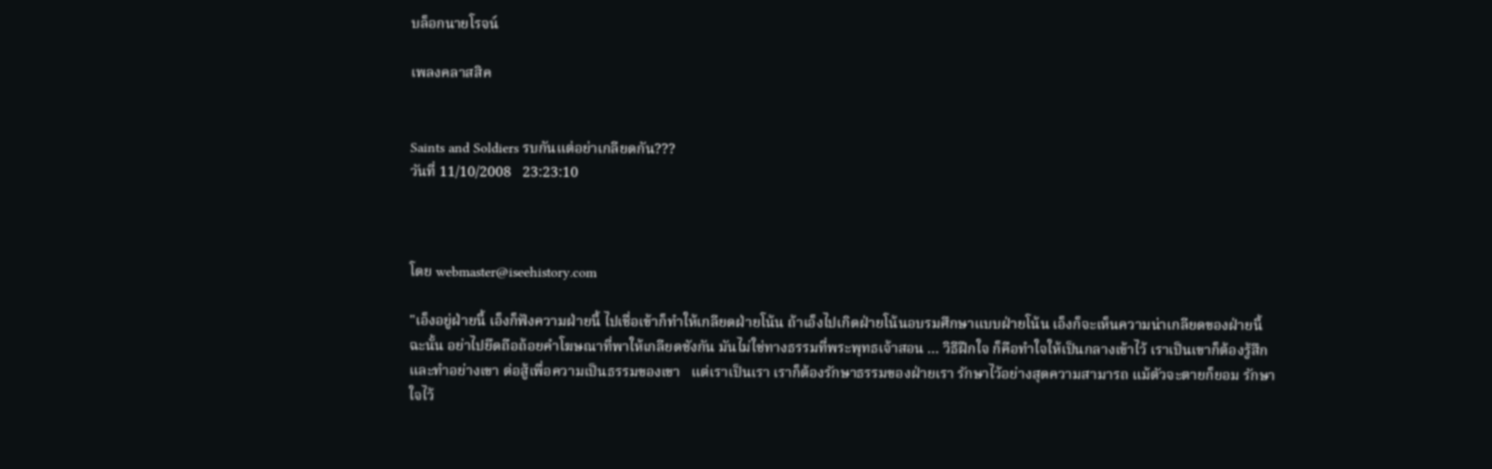บล็อกนายโรจน์

เพลงคลาสสิค


Saints and Soldiers รบกันแต่อย่าเกลียดกัน???
วันที่ 11/10/2008   23:23:10



โดย webmaster@iseehistory.com

"เอ็งอยู่ฝ่ายนี้ เอ็งก็ฟังความฝ่ายนี้ ไปเชื่อเข้าก็ทำให้เกลียดฝ่ายโน้น ถ้าเอ็งไปเกิดฝ่ายโน้นอบรมศึกษาแบบฝ่ายโน้น เอ็งก็จะเห็นความน่าเกลียดของฝ่ายนี้   ฉะนั้น อย่าไปยึดถือถ้อยคำโฆษณาที่พาให้เกลียดชังกัน มันไม่ใช่ทางธรรมที่พระพุทธเจ้าสอน ... วิธีฝึกใจ ก็คือทำใจให้เป็นกลางเข้าไว้ เราเป็นเขาก็ต้องรู้สึกและทำอย่างเขา ต่อสู้เพื่อความเป็นธรรมของเขา   แต่เราเป็นเรา เราก็ต้องรักษาธรรมของฝ่ายเรา รักษาไว้อย่างสุดความสามารถ แม้ตัวจะตายก็ยอม รักษาใจไว้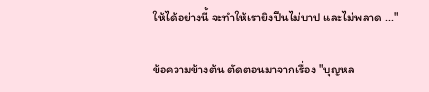ให้ได้อย่างนี้ จะทำให้เรายิงปืนไม่บาป และไม่พลาด ..."

ข้อความข้างต้น ตัดตอนมาจากเรื่อง "บุญหล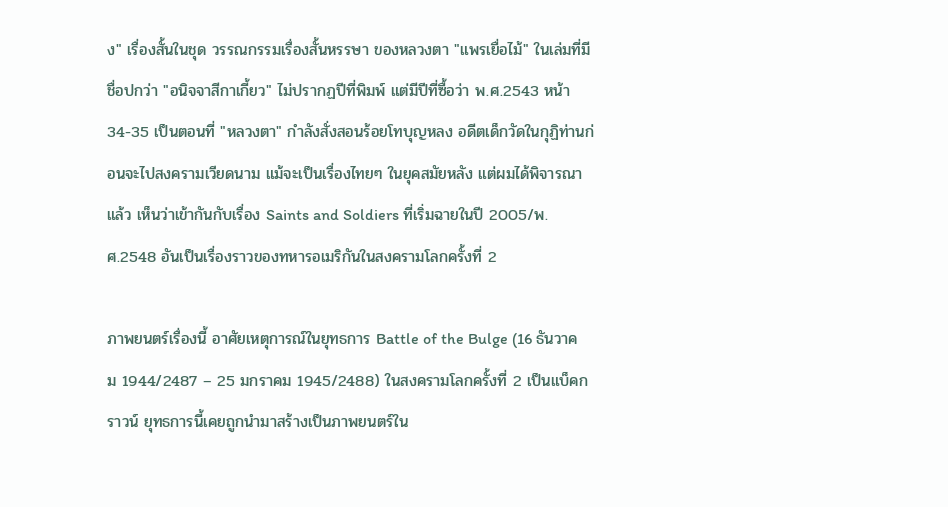ง" เรื่องสั้นในชุด วรรณกรรมเรื่องสั้นหรรษา ของหลวงตา "แพรเยื่อไม้" ในเล่มที่มีชื่อปกว่า "อนิจจาสีกาเกี้ยว" ไม่ปรากฏปีที่พิมพ์ แต่มีปีที่ซื้อว่า พ.ศ.2543 หน้า 34-35 เป็นตอนที่ "หลวงตา" กำลังสั่งสอนร้อยโทบุญหลง อดีตเด็กวัดในกุฏิท่านก่อนจะไปสงครามเวียดนาม แม้จะเป็นเรื่องไทยๆ ในยุคสมัยหลัง แต่ผมได้พิจารณาแล้ว เห็นว่าเข้ากันกับเรื่อง Saints and Soldiers ที่เริ่มฉายในปี 2005/พ.ศ.2548 อันเป็นเรื่องราวของทหารอเมริกันในสงครามโลกครั้งที่ 2

ภาพยนตร์เรื่องนี้ อาศัยเหตุการณ์ในยุทธการ Battle of the Bulge (16 ธันวาคม 1944/2487 – 25 มกราคม 1945/2488) ในสงครามโลกครั้งที่ 2 เป็นแบ็คกราวน์ ยุทธการนี้เคยถูกนำมาสร้างเป็นภาพยนตร์ใน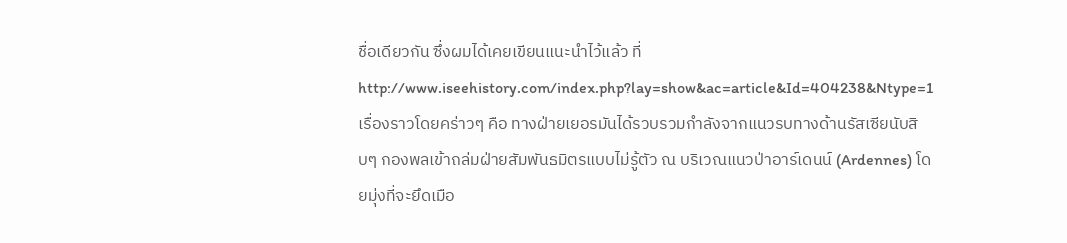ชื่อเดียวกัน ซึ่งผมได้เคยเขียนแนะนำไว้แล้ว ที่ http://www.iseehistory.com/index.php?lay=show&ac=article&Id=404238&Ntype=1  เรื่องราวโดยคร่าวๆ คือ ทางฝ่ายเยอรมันได้รวบรวมกำลังจากแนวรบทางด้านรัสเซียนับสิบๆ กองพลเข้าถล่มฝ่ายสัมพันธมิตรแบบไม่รู้ตัว ณ บริเวณแนวป่าอาร์เดนน์ (Ardennes) โดยมุ่งที่จะยึดเมือ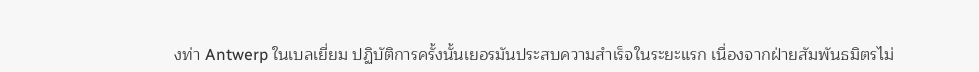งท่า Antwerp ในเบลเยี่ยม ปฏิบัติการครั้งนั้นเยอรมันประสบความสำเร็จในระยะแรก เนื่องจากฝ่ายสัมพันธมิตรไม่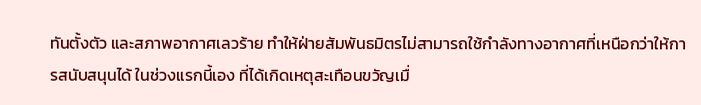ทันตั้งตัว และสภาพอากาศเลวร้าย ทำให้ฝ่ายสัมพันธมิตรไม่สามารถใช้กำลังทางอากาศที่เหนือกว่าให้การสนับสนุนได้ ในช่วงแรกนี้เอง ที่ได้เกิดเหตุสะเทือนขวัญเมื่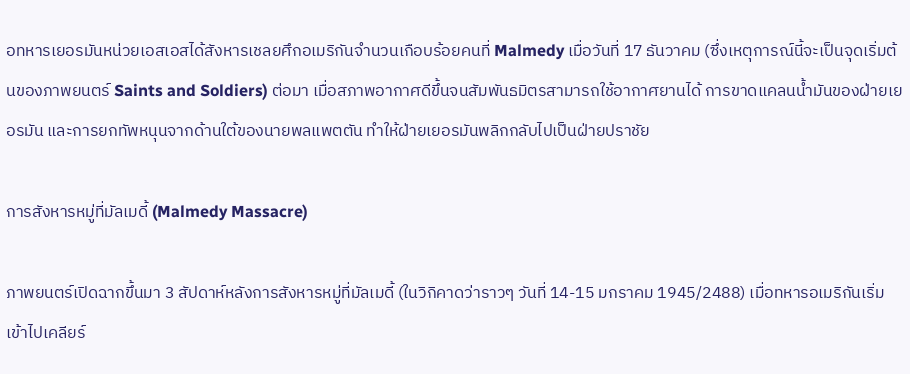อทหารเยอรมันหน่วยเอสเอสได้สังหารเชลยศึกอเมริกันจำนวนเกือบร้อยคนที่ Malmedy เมื่อวันที่ 17 ธันวาคม (ซึ่งเหตุการณ์นี้จะเป็นจุดเริ่มต้นของภาพยนตร์ Saints and Soldiers) ต่อมา เมื่อสภาพอากาศดีขึ้นจนสัมพันธมิตรสามารถใช้อากาศยานได้ การขาดแคลนน้ำมันของฝ่ายเยอรมัน และการยกทัพหนุนจากด้านใต้ของนายพลแพตตัน ทำให้ฝ่ายเยอรมันพลิกกลับไปเป็นฝ่ายปราชัย

การสังหารหมู่ที่มัลเมดี้ (Malmedy Massacre)

ภาพยนตร์เปิดฉากขึ้นมา 3 สัปดาห์หลังการสังหารหมู่ที่มัลเมดี้ (ในวิกิคาดว่าราวๆ วันที่ 14-15 มกราคม 1945/2488) เมื่อทหารอเมริกันเริ่มเข้าไปเคลียร์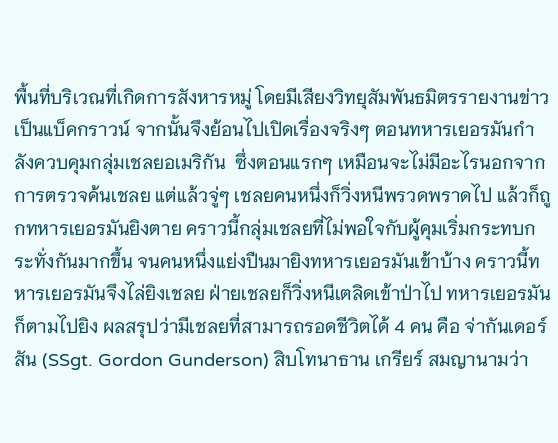พื้นที่บริเวณที่เกิดการสังหารหมู่ โดยมีเสียงวิทยุสัมพันธมิตรรายงานข่าวเป็นแบ็คกราวน์ จากนั้นจึงย้อนไปเปิดเรื่องจริงๆ ตอนทหารเยอรมันกำลังควบคุมกลุ่มเชลยอเมริกัน  ซึ่งตอนแรกๆ เหมือนจะไม่มีอะไรนอกจากการตรวจค้นเชลย แต่แล้วจู่ๆ เชลยคนหนึ่งก็วิ่งหนีพรวดพราดไป แล้วก็ถูกทหารเยอรมันยิงตาย คราวนี้กลุ่มเชลยที่ไม่พอใจกับผู้คุมเริ่มกระทบกระทั่งกันมากขึ้น จนคนหนึ่งแย่งปืนมายิงทหารเยอรมันเข้าบ้าง คราวนี้ทหารเยอรมันจึงไล่ยิงเชลย ฝ่ายเชลยก็วิ่งหนีเตลิดเข้าป่าไป ทหารเยอรมันก็ตามไปยิง ผลสรุปว่ามีเชลยที่สามารถรอดชีวิตได้ 4 คน คือ จ่ากันเดอร์สัน (SSgt. Gordon Gunderson) สิบโทนาธาน เกรียร์ สมญานามว่า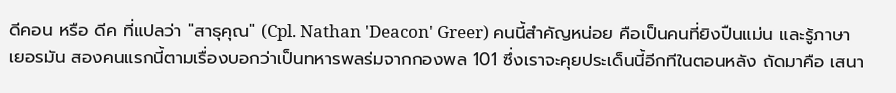ดีคอน หรือ ดีค ที่แปลว่า "สาธุคุณ" (Cpl. Nathan 'Deacon' Greer) คนนี้สำคัญหน่อย คือเป็นคนที่ยิงปืนแม่น และรู้ภาษาเยอรมัน สองคนแรกนี้ตามเรื่องบอกว่าเป็นทหารพลร่มจากกองพล 101 ซึ่งเราจะคุยประเด็นนี้อีกทีในตอนหลัง ถัดมาคือ เสนา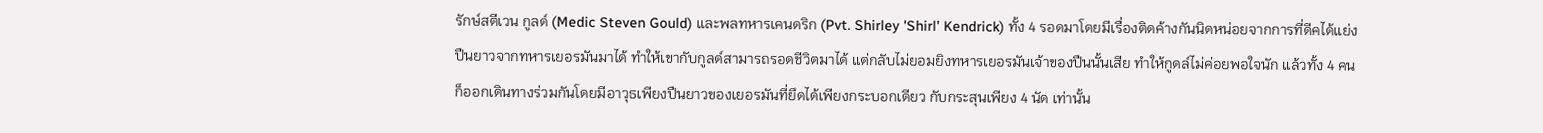รักษ์สตีเวน กูลด์ (Medic Steven Gould) และพลทหารเคนดริก (Pvt. Shirley 'Shirl' Kendrick) ทั้ง 4 รอดมาโดยมีเรื่องติดค้างกันนิดหน่อยจากการที่ดีคได้แย่งปืนยาวจากทหารเยอรมันมาได้ ทำให้เขากับกูลด์สามารถรอดชีวิตมาได้ แต่กลับไม่ยอมยิงทหารเยอรมันเจ้าของปืนนั้นเสีย ทำให้กูดล์ไม่ค่อยพอใจนัก แล้วทั้ง 4 คนก็ออกเดินทางร่วมกันโดยมีอาวุธเพียงปืนยาวของเยอรมันที่ยึดได้เพียงกระบอกเดียว กับกระสุนเพียง 4 นัด เท่านั้น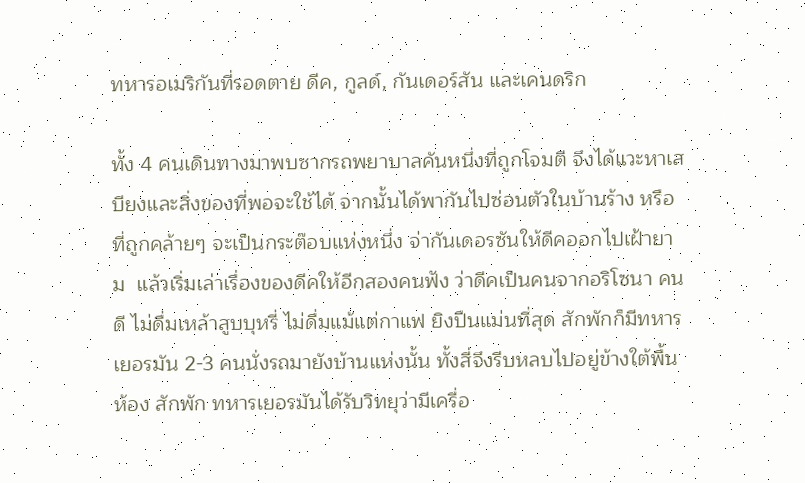ทหารอเมริกันที่รอดตาย ดีค, กูลด์, กันเดอร์สัน และเคนดริก

ทั้ง 4 คนเดินทางมาพบซากรถพยาบาลคันหนึ่งที่ถูกโจมตี จึงได้แวะหาเสบียงและสิ่งของที่พอจะใช้ได้ จากนั้นได้พากันไปซ่อนตัวในบ้านร้าง หรือที่ถูกคล้ายๆ จะเป็นกระต๊อบแห่งหนึ่ง จ่ากันเดอรซันให้ดีคออกไปเฝ้ายาม  แล้วเริ่มเล่าเรื่องของดีคให้อีกสองคนฟัง ว่าดีคเป็นคนจากอริโซนา คนดี ไม่ดื่มเหล้าสูบบุหรี่ ไม่ดื่มแม้แต่กาแฟ ยิงปืนแม่นที่สุด สักพักก็มีทหารเยอรมัน 2-3 คนนั่งรถมายังบ้านแห่งนั้น ทั้งสี่จึงรีบหลบไปอยู่ข้างใต้พื้นห้อง สักพัก ทหารเยอรมันได้รับวิทยุว่ามีเครื่อ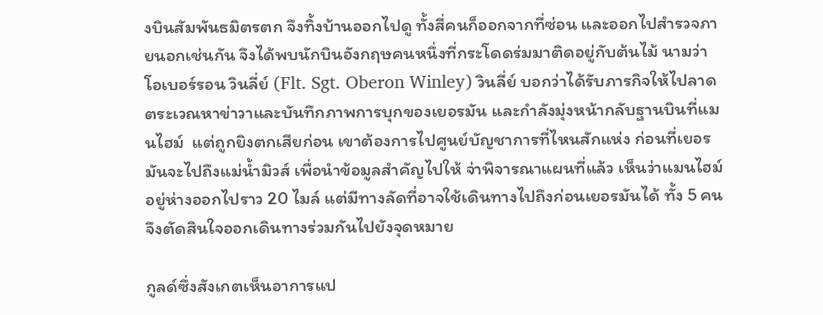งบินสัมพันธมิตรตก จึงทิ้งบ้านออกไปดู ทั้งสี่คนก็ออกจากที่ซ่อน และออกไปสำรวจภายนอกเช่นกัน จึงได้พบนักบินอังกฤษคนหนึ่งที่กระโดดร่มมาติดอยู่กับต้นไม้ นามว่า โอเบอร์รอน วินลี่ย์ (Flt. Sgt. Oberon Winley) วินลี่ย์ บอกว่าได้รับภารกิจให้ไปลาดตระเวณหาข่าวาและบันทึกภาพการบุกของเยอรมัน และกำลังมุ่งหน้ากลับฐานบินที่แมนไฮม์  แต่ถูกยิงตกเสียก่อน เขาต้องการไปศูนย์บัญชาการที่ไหนสักแห่ง ก่อนที่เยอรมันจะไปถึงแม่น้ำมิวส์ เพื่อนำข้อมูลสำคัญไปให้ จ่าพิจารณาแผนที่แล้ว เห็นว่าแมนไฮม์อยู่ห่างออกไปราว 20 ไมล์ แต่มีทางลัดที่อาจใช้เดินทางไปถึงก่อนเยอรมันได้ ทั้ง 5 คน จึงตัดสินใจออกเดินทางร่วมกันไปยังจุดหมาย

กูลด์ซึ่งสังเกตเห็นอาการแป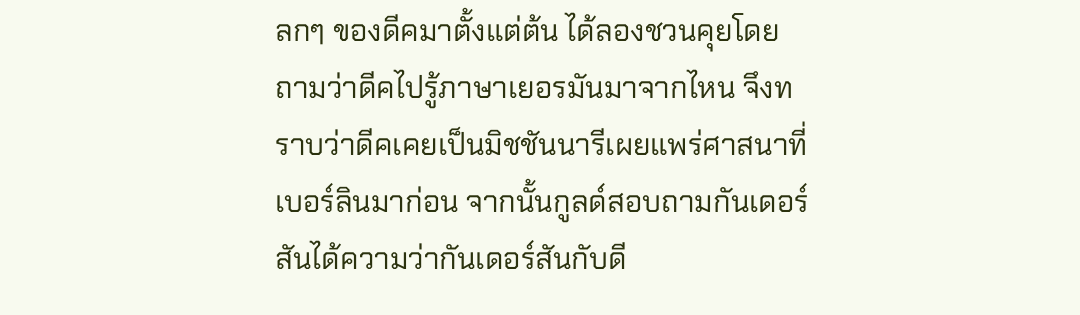ลกๆ ของดีคมาตั้งแต่ต้น ได้ลองชวนคุยโดยถามว่าดีคไปรู้ภาษาเยอรมันมาจากไหน จึงทราบว่าดีคเคยเป็นมิชชันนารีเผยแพร่ศาสนาที่เบอร์ลินมาก่อน จากนั้นกูลด์สอบถามกันเดอร์สันได้ความว่ากันเดอร์สันกับดี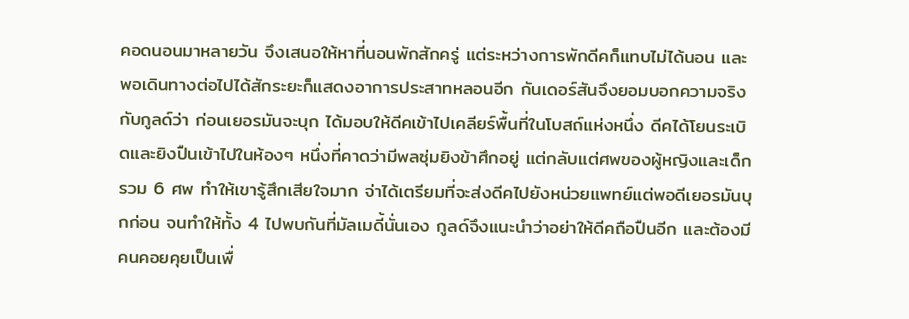คอดนอนมาหลายวัน จึงเสนอให้หาที่นอนพักสักครู่ แต่ระหว่างการพักดีคก็แทบไม่ได้นอน และพอเดินทางต่อไปได้สักระยะก็แสดงอาการประสาทหลอนอีก กันเดอร์สันจึงยอมบอกความจริงกับกูลด์ว่า ก่อนเยอรมันจะบุก ได้มอบให้ดีคเข้าไปเคลียร์พื้นที่ในโบสถ์แห่งหนึ่ง ดีคได้โยนระเบิดและยิงปืนเข้าไปในห้องๆ หนึ่งที่คาดว่ามีพลซุ่มยิงข้าศึกอยู่ แต่กลับแต่ศพของผู้หญิงและเด็กรวม 6 ศพ ทำให้เขารู้สึกเสียใจมาก จ่าได้เตรียมที่จะส่งดีคไปยังหน่วยแพทย์แต่พอดีเยอรมันบุกก่อน จนทำให้ทั้ง 4 ไปพบกันที่มัลเมดี้นั่นเอง กูลด์จึงแนะนำว่าอย่าให้ดีคถือปืนอีก และต้องมีคนคอยคุยเป็นเพื่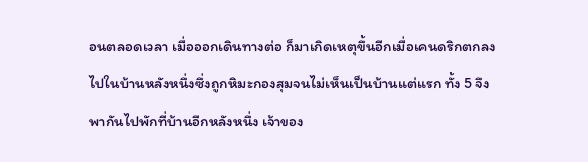อนตลอดเวลา เมื่อออกเดินทางต่อ ก็มาเกิดเหตุขึ้นอีกเมื่อเคนดริกตกลงไปในบ้านหลังหนึ่งซึ่งถูกหิมะกองสุมจนไม่เห็นเป็นบ้านแต่แรก ทั้ง 5 จึงพากันไปพักที่บ้านอีกหลังหนึ่ง เจ้าของ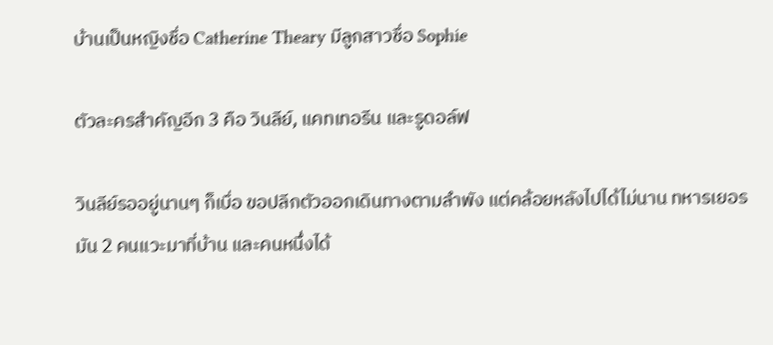บ้านเป็นหญิงชื่อ Catherine Theary มีลูกสาวชื่อ Sophie

ตัวละครสำคัญอีก 3 คือ วินลีย์, แคทเทอรีน และรูดอล์ฟ

วินลีย์รออยู่นานๆ ก็เบื่อ ขอปลีกตัวออกเดินทางตามลำพัง แต่คล้อยหลังไปได้ไม่นาน ทหารเยอรมัน 2 คนแวะมาที่บ้าน และคนหนึ่งได้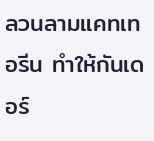ลวนลามแคทเทอรีน ทำให้กันเดอร์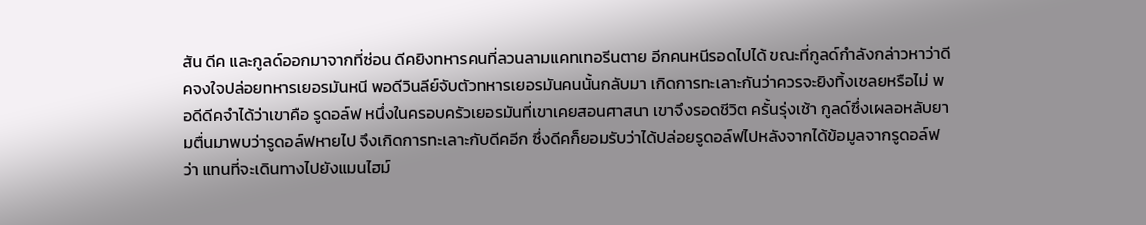สัน ดีค และกูลด์ออกมาจากที่ซ่อน ดีคยิงทหารคนที่ลวนลามแคทเทอรีนตาย อีกคนหนีรอดไปได้ ขณะที่กูลด์กำลังกล่าวหาว่าดีคจงใจปล่อยทหารเยอรมันหนี พอดีวินลีย์จับตัวทหารเยอรมันคนนั้นกลับมา เกิดการทะเลาะกันว่าควรจะยิงทิ้งเชลยหรือไม่ พอดีดีคจำได้ว่าเขาคือ รูดอล์ฟ หนึ่งในครอบครัวเยอรมันที่เขาเคยสอนศาสนา เขาจึงรอดชีวิต ครั้นรุ่งเช้า กูลด์ซึ่งเผลอหลับยามตื่นมาพบว่ารูดอล์ฟหายไป จึงเกิดการทะเลาะกับดีคอีก ซึ่งดีคก็ยอมรับว่าได้ปล่อยรูดอล์ฟไปหลังจากได้ข้อมูลจากรูดอล์ฟว่า แทนที่จะเดินทางไปยังแมนไฮม์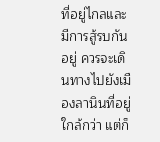ที่อยู่ไกลและมีการสู้รบกันอยู่ ควรจะเดินทางไปยังเมืองลานินที่อยู่ใกล้กว่า แต่ก็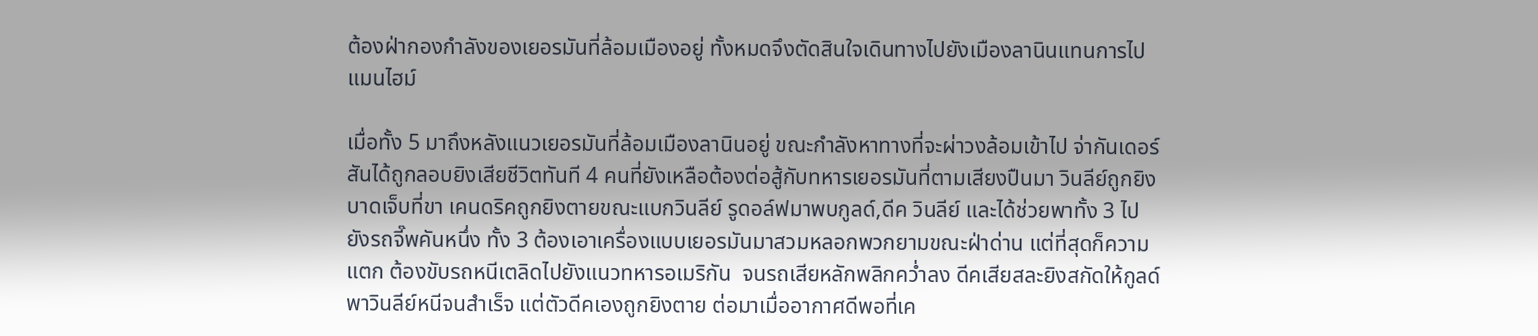ต้องฝ่ากองกำลังของเยอรมันที่ล้อมเมืองอยู่ ทั้งหมดจึงตัดสินใจเดินทางไปยังเมืองลานินแทนการไปแมนไฮม์

เมื่อทั้ง 5 มาถึงหลังแนวเยอรมันที่ล้อมเมืองลานินอยู่ ขณะกำลังหาทางที่จะผ่าวงล้อมเข้าไป จ่ากันเดอร์สันได้ถูกลอบยิงเสียชีวิตทันที 4 คนที่ยังเหลือต้องต่อสู้กับทหารเยอรมันที่ตามเสียงปืนมา วินลีย์ถูกยิงบาดเจ็บที่ขา เคนดริคถูกยิงตายขณะแบกวินลีย์ รูดอล์ฟมาพบกูลด์,ดีค วินลีย์ และได้ช่วยพาทั้ง 3 ไปยังรถจี๊พคันหนึ่ง ทั้ง 3 ต้องเอาเครื่องแบบเยอรมันมาสวมหลอกพวกยามขณะฝ่าด่าน แต่ที่สุดก็ความแตก ต้องขับรถหนีเตลิดไปยังแนวทหารอเมริกัน  จนรถเสียหลักพลิกคว่ำลง ดีคเสียสละยิงสกัดให้กูลด์พาวินลีย์หนีจนสำเร็จ แต่ตัวดีคเองถูกยิงตาย ต่อมาเมื่ออากาศดีพอที่เค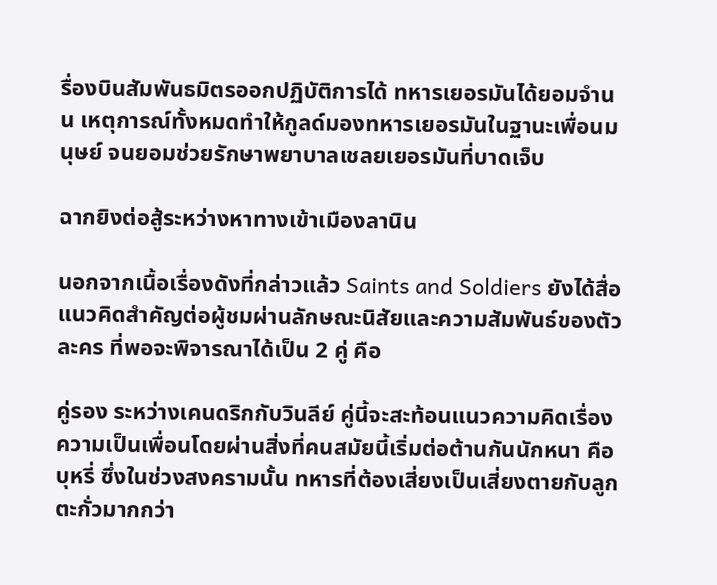รื่องบินสัมพันธมิตรออกปฏิบัติการได้ ทหารเยอรมันได้ยอมจำนน เหตุการณ์ทั้งหมดทำให้กูลด์มองทหารเยอรมันในฐานะเพื่อนมนุษย์ จนยอมช่วยรักษาพยาบาลเชลยเยอรมันที่บาดเจ็บ

ฉากยิงต่อสู้ระหว่างหาทางเข้าเมืองลานิน

นอกจากเนื้อเรื่องดังที่กล่าวแล้ว Saints and Soldiers ยังได้สื่อแนวคิดสำคัญต่อผู้ชมผ่านลักษณะนิสัยและความสัมพันธ์ของตัวละคร ที่พอจะพิจารณาได้เป็น 2 คู่ คือ

คู่รอง ระหว่างเคนดริกกับวินลีย์ คู่นี้จะสะท้อนแนวความคิดเรื่องความเป็นเพื่อนโดยผ่านสิ่งที่คนสมัยนี้เริ่มต่อต้านกันนักหนา คือ บุหรี่ ซึ่งในช่วงสงครามนั้น ทหารที่ต้องเสี่ยงเป็นเสี่ยงตายกับลูกตะกั่วมากกว่า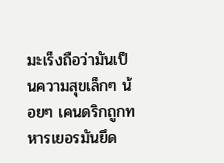มะเร็งถือว่ามันเป็นความสุขเล็กๆ น้อยๆ เคนดริกถูกทหารเยอรมันยึด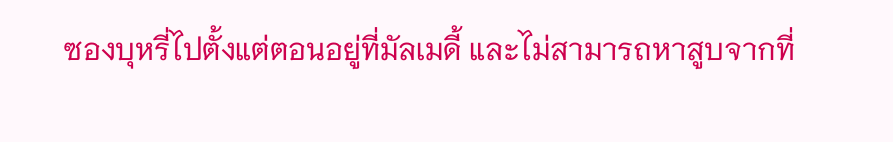ซองบุหรี่ไปตั้งแต่ตอนอยู่ที่มัลเมดี้ และไม่สามารถหาสูบจากที่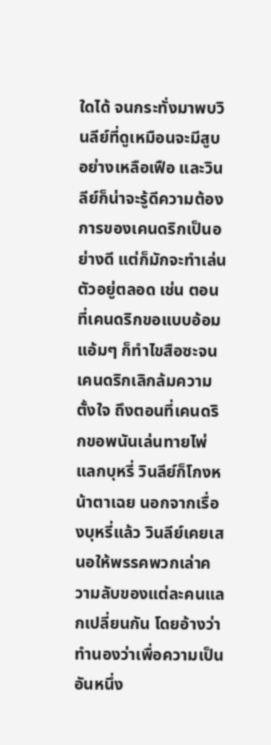ใดได้ จนกระทั่งมาพบวินลีย์ที่ดูเหมือนจะมีสูบอย่างเหลือเฟือ และวินลีย์ก็น่าจะรู้ดีความต้องการของเคนดริกเป็นอย่างดี แต่ก็มักจะทำเล่นตัวอยู่ตลอด เช่น ตอนที่เคนดริกขอแบบอ้อมแอ้มๆ ก็ทำไขสือซะจนเคนดริกเลิกล้มความตั้งใจ ถึงตอนที่เคนดริกขอพนันเล่นทายไพ่แลกบุหรี่ วินลีย์ก็โกงหน้าตาเฉย นอกจากเรื่องบุหรี่แล้ว วินลีย์เคยเสนอให้พรรคพวกเล่าความลับของแต่ละคนแลกเปลี่ยนกัน โดยอ้างว่าทำนองว่าเพื่อความเป็นอันหนึ่ง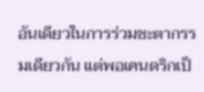อันเดียวในการร่วมชะตากรรมเดียวกัน แต่พอเคนดริกเป็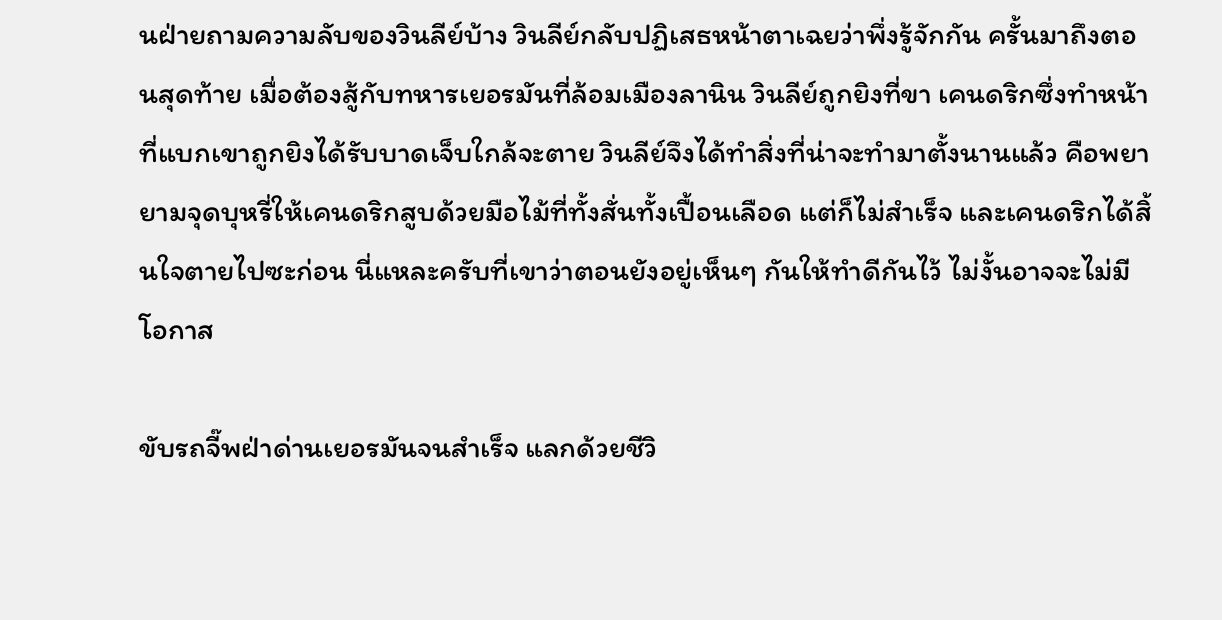นฝ่ายถามความลับของวินลีย์บ้าง วินลีย์กลับปฏิเสธหน้าตาเฉยว่าพึ่งรู้จักกัน ครั้นมาถึงตอนสุดท้าย เมื่อต้องสู้กับทหารเยอรมันที่ล้อมเมืองลานิน วินลีย์ถูกยิงที่ขา เคนดริกซึ่งทำหน้าที่แบกเขาถูกยิงได้รับบาดเจ็บใกล้จะตาย วินลีย์จึงได้ทำสิ่งที่น่าจะทำมาตั้งนานแล้ว คือพยายามจุดบุหรี่ให้เคนดริกสูบด้วยมือไม้ที่ทั้งสั่นทั้งเปื้อนเลือด แต่ก็ไม่สำเร็จ และเคนดริกได้สิ้นใจตายไปซะก่อน นี่แหละครับที่เขาว่าตอนยังอยู่เห็นๆ กันให้ทำดีกันไว้ ไม่งั้นอาจจะไม่มีโอกาส

ขับรถจี๊พฝ่าด่านเยอรมันจนสำเร็จ แลกด้วยชีวิ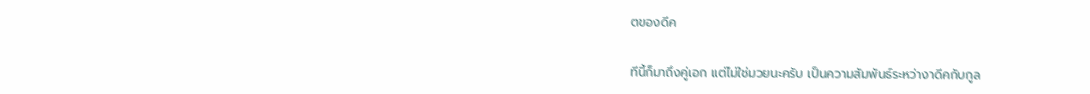ตของดีค

ทีนี้ก็มาถึงคู่เอก แต่ไม่ใช่มวยนะครับ เป็นความสัมพันธ์ระหว่างาดีคกับกูล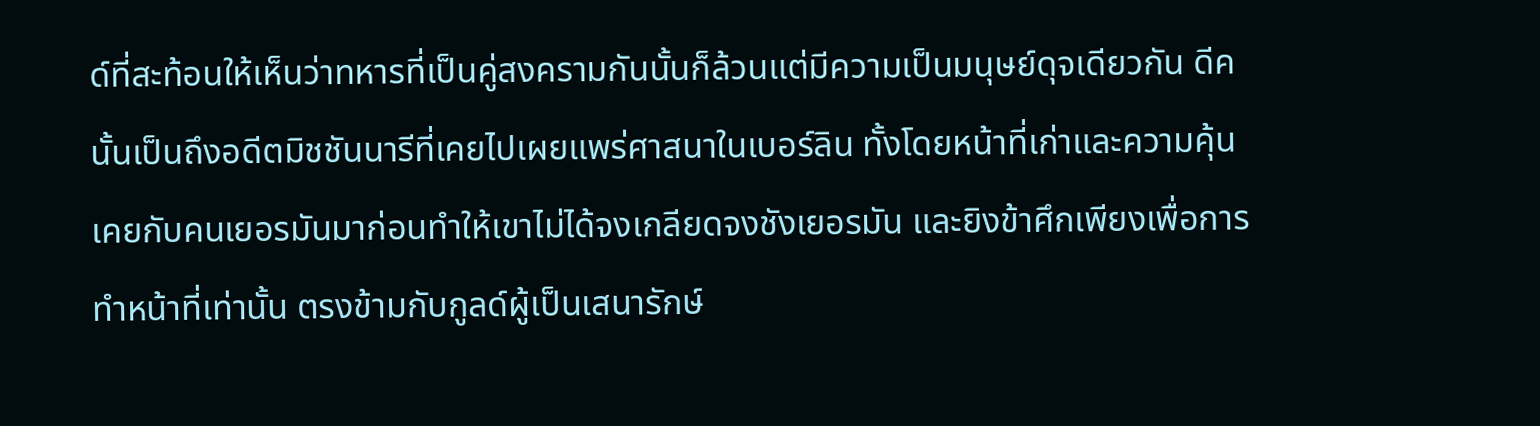ด์ที่สะท้อนให้เห็นว่าทหารที่เป็นคู่สงครามกันนั้นก็ล้วนแต่มีความเป็นมนุษย์ดุจเดียวกัน ดีคนั้นเป็นถึงอดีตมิชชันนารีที่เคยไปเผยแพร่ศาสนาในเบอร์ลิน ทั้งโดยหน้าที่เก่าและความคุ้นเคยกับคนเยอรมันมาก่อนทำให้เขาไม่ได้จงเกลียดจงชังเยอรมัน และยิงข้าศึกเพียงเพื่อการทำหน้าที่เท่านั้น ตรงข้ามกับกูลด์ผู้เป็นเสนารักษ์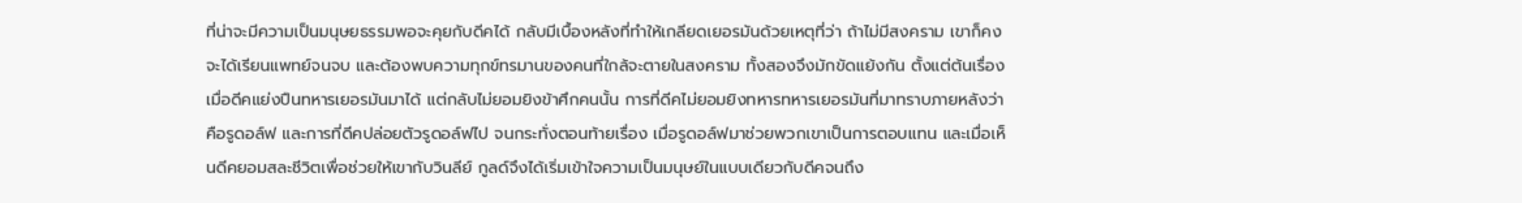ที่น่าจะมีความเป็นมนุษยธรรมพอจะคุยกับดีคได้ กลับมีเบื้องหลังที่ทำให้เกลียดเยอรมันด้วยเหตุที่ว่า ถ้าไม่มีสงคราม เขาก็คงจะได้เรียนแพทย์จนจบ และต้องพบความทุกข์ทรมานของคนที่ใกล้จะตายในสงคราม ทั้งสองจึงมักขัดแย้งกัน ตั้งแต่ต้นเรื่องเมื่อดีคแย่งปืนทหารเยอรมันมาได้ แต่กลับไม่ยอมยิงข้าศึกคนนั้น การที่ดีคไม่ยอมยิงทหารทหารเยอรมันที่มาทราบภายหลังว่าคือรูดอล์ฟ และการที่ดีคปล่อยตัวรูดอล์ฟไป จนกระทั่งตอนท้ายเรื่อง เมื่อรูดอล์ฟมาช่วยพวกเขาเป็นการตอบแทน และเมื่อเห็นดีคยอมสละชีวิตเพื่อช่วยให้เขากับวินลีย์ กูลด์จึงได้เริ่มเข้าใจความเป็นมนุษย์ในแบบเดียวกับดีคจนถึง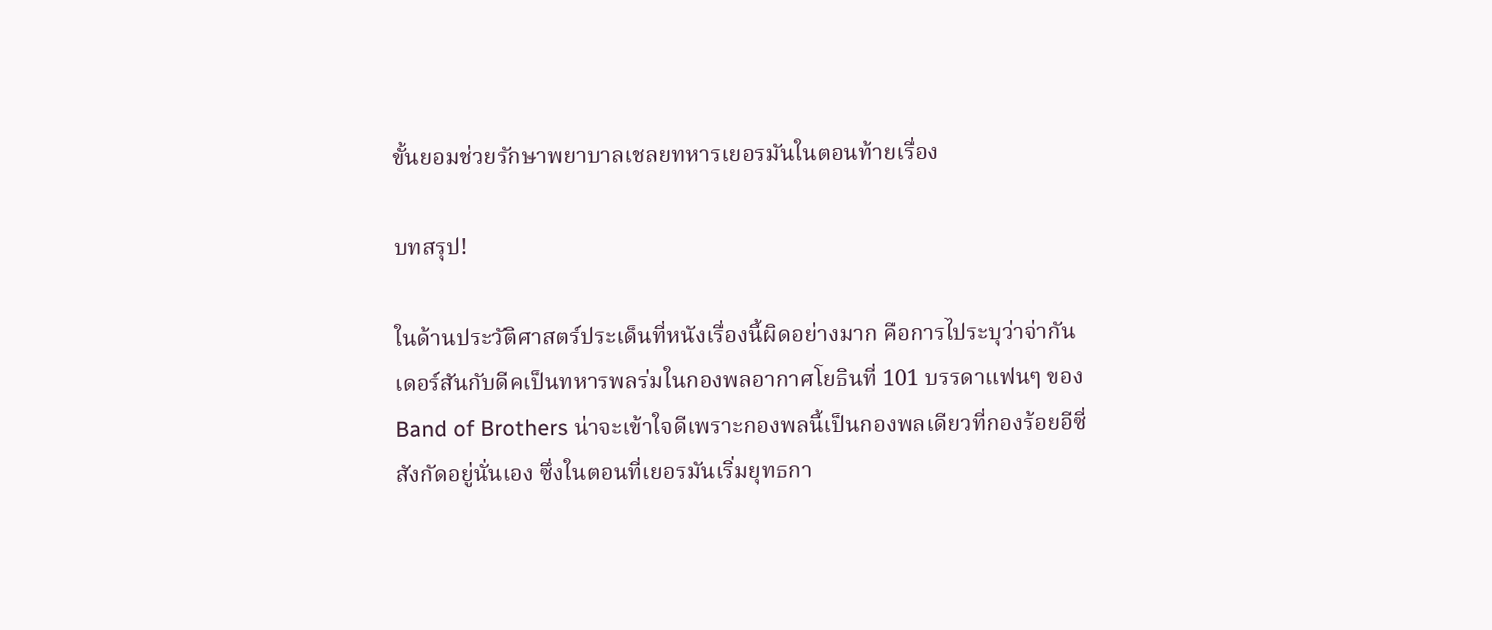ขั้นยอมช่วยรักษาพยาบาลเชลยทหารเยอรมันในตอนท้ายเรื่อง

บทสรุป!

ในด้านประวัติศาสตร์ประเด็นที่หนังเรื่องนี้ผิดอย่างมาก คือการไประบุว่าจ่ากันเดอร์สันกับดีคเป็นทหารพลร่มในกองพลอากาศโยธินที่ 101 บรรดาแฟนๆ ของ Band of Brothers น่าจะเข้าใจดีเพราะกองพลนี้เป็นกองพลเดียวที่กองร้อยอีซี่สังกัดอยู่นั่นเอง ซึ่งในตอนที่เยอรมันเริ่มยุทธกา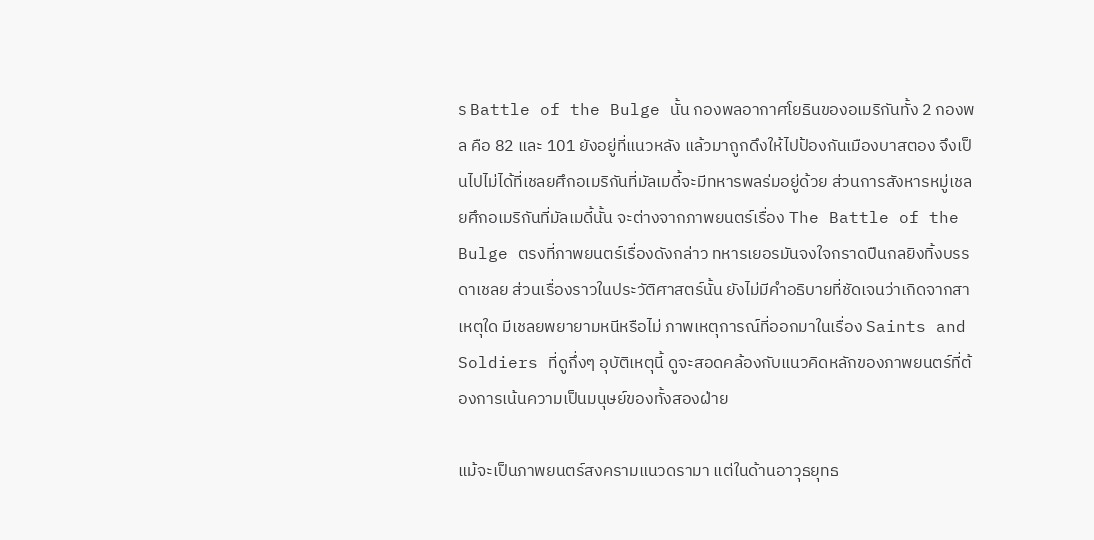ร Battle of the Bulge นั้น กองพลอากาศโยธินของอเมริกันทั้ง 2 กองพล คือ 82 และ 101 ยังอยู่ที่แนวหลัง แล้วมาถูกดึงให้ไปป้องกันเมืองบาสตอง จึงเป็นไปไม่ได้ที่เชลยศึกอเมริกันที่มัลเมดี้จะมีทหารพลร่มอยู่ด้วย ส่วนการสังหารหมู่เชลยศึกอเมริกันที่มัลเมดี้นั้น จะต่างจากภาพยนตร์เรื่อง The Battle of the Bulge ตรงที่ภาพยนตร์เรื่องดังกล่าว ทหารเยอรมันจงใจกราดปืนกลยิงทิ้งบรรดาเชลย ส่วนเรื่องราวในประวัติศาสตร์นั้น ยังไม่มีคำอธิบายที่ชัดเจนว่าเกิดจากสาเหตุใด มีเชลยพยายามหนีหรือไม่ ภาพเหตุการณ์ที่ออกมาในเรื่อง Saints and Soldiers ที่ดูกึ่งๆ อุบัติเหตุนี้ ดูจะสอดคล้องกับแนวคิดหลักของภาพยนตร์ที่ต้องการเน้นความเป็นมนุษย์ของทั้งสองฝ่าย

แม้จะเป็นภาพยนตร์สงครามแนวดรามา แต่ในด้านอาวุธยุทธ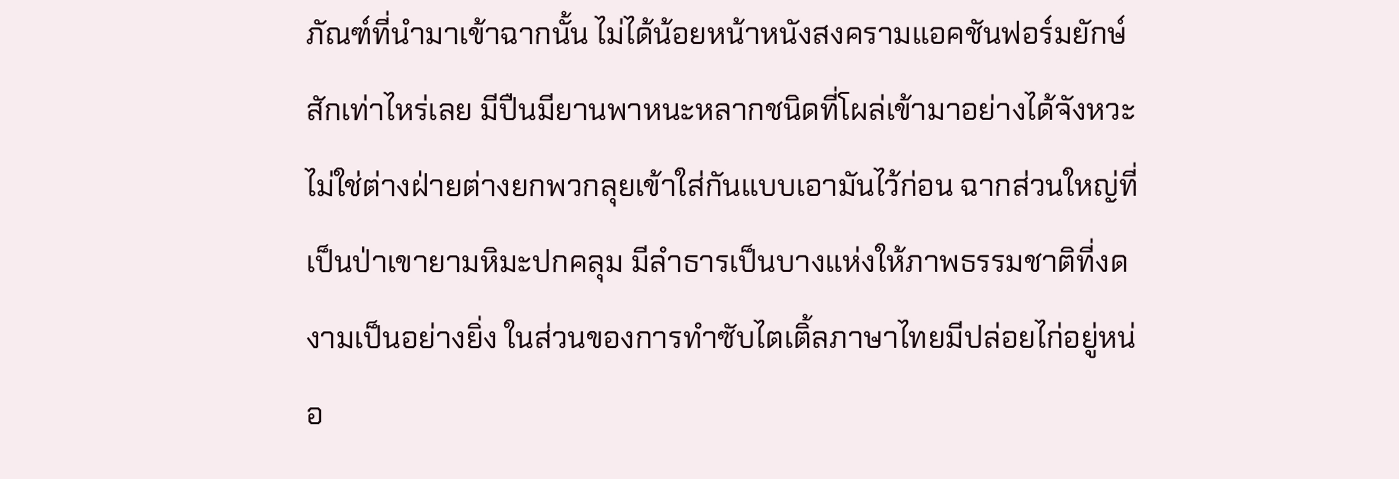ภัณฑ์ที่นำมาเข้าฉากนั้น ไม่ได้น้อยหน้าหนังสงครามแอคชันฟอร์มยักษ์สักเท่าไหร่เลย มีปืนมียานพาหนะหลากชนิดที่โผล่เข้ามาอย่างได้จังหวะ ไม่ใช่ต่างฝ่ายต่างยกพวกลุยเข้าใส่กันแบบเอามันไว้ก่อน ฉากส่วนใหญ่ที่เป็นป่าเขายามหิมะปกคลุม มีลำธารเป็นบางแห่งให้ภาพธรรมชาติที่งดงามเป็นอย่างยิ่ง ในส่วนของการทำซับไตเติ้ลภาษาไทยมีปล่อยไก่อยู่หน่อ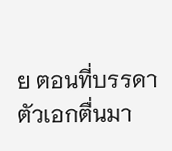ย ตอนที่บรรดาตัวเอกตื่นมา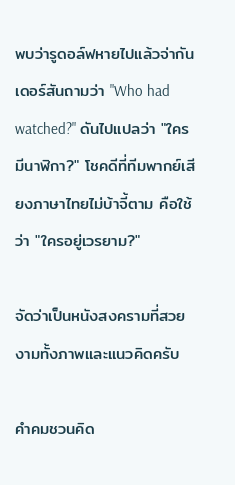พบว่ารูดอล์ฟหายไปแล้วจ่ากันเดอร์สันถามว่า "Who had watched?" ดันไปแปลว่า "ใครมีนาฬิกา?" โชคดีที่ทีมพากย์เสียงภาษาไทยไม่บ้าจี้ตาม คือใช้ว่า "ใครอยู่เวรยาม?"

จัดว่าเป็นหนังสงครามที่สวยงามทั้งภาพและแนวคิดครับ

คำคมชวนคิด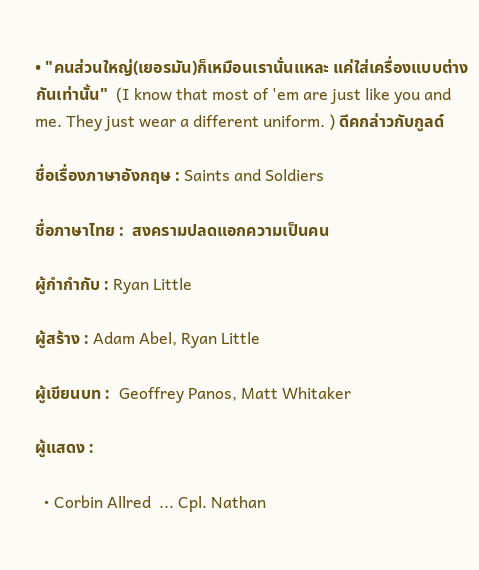• "คนส่วนใหญ่(เยอรมัน)ก็เหมือนเรานั่นแหละ แค่ใส่เครื่องแบบต่างกันเท่านั้น"  (I know that most of 'em are just like you and me. They just wear a different uniform. ) ดีคกล่าวกับกูลด์

ชื่อเรื่องภาษาอังกฤษ : Saints and Soldiers

ชื่อภาษาไทย :  สงครามปลดแอกความเป็นคน

ผู้กำกำกับ : Ryan Little

ผู้สร้าง : Adam Abel, Ryan Little

ผู้เขียนบท :  Geoffrey Panos, Matt Whitaker

ผู้แสดง :

  • Corbin Allred  ... Cpl. Nathan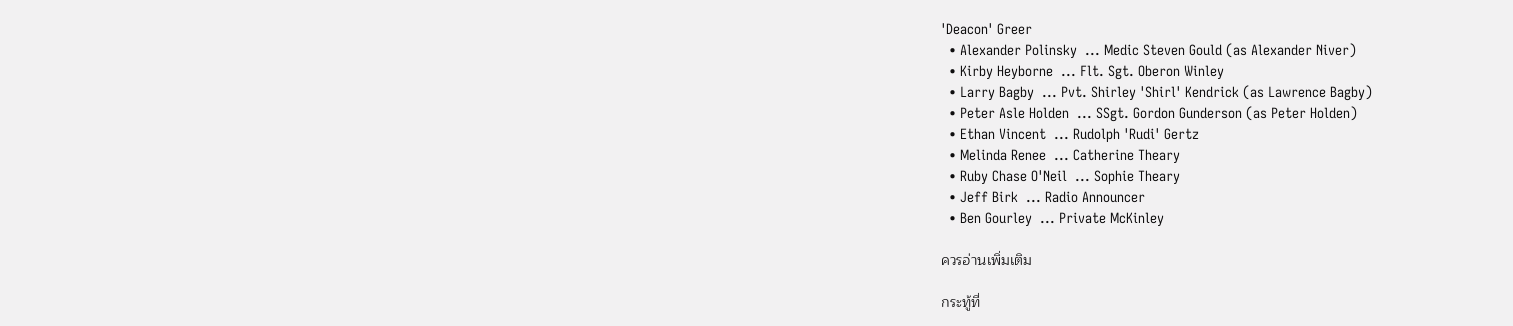'Deacon' Greer
  • Alexander Polinsky  ... Medic Steven Gould (as Alexander Niver)
  • Kirby Heyborne  ... Flt. Sgt. Oberon Winley
  • Larry Bagby  ... Pvt. Shirley 'Shirl' Kendrick (as Lawrence Bagby)
  • Peter Asle Holden  ... SSgt. Gordon Gunderson (as Peter Holden)
  • Ethan Vincent  ... Rudolph 'Rudi' Gertz
  • Melinda Renee  ... Catherine Theary
  • Ruby Chase O'Neil  ... Sophie Theary
  • Jeff Birk  ... Radio Announcer
  • Ben Gourley  ... Private McKinley

ควรอ่านเพิ่มเติม

กระทู้ที่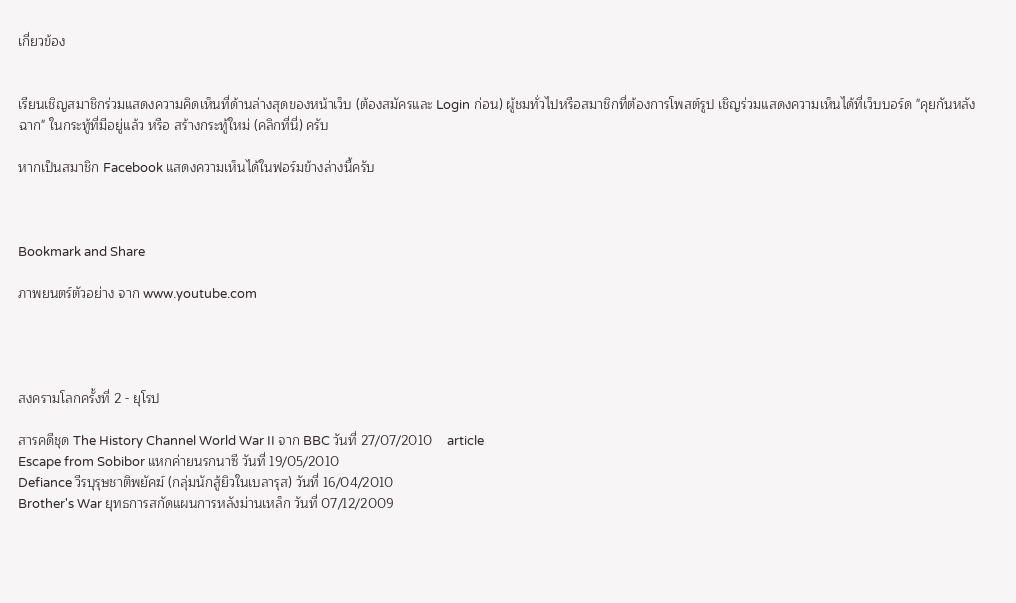เกี่ยวข้อง


เรียนเชิญสมาชิกร่วมแสดงความคิดเห็นที่ด้านล่างสุดของหน้าเว็บ (ต้องสมัครและ Login ก่อน) ผู้ชมทั่วไปหรือสมาชิกที่ต้องการโพสต์รูป เชิญร่วมแสดงความเห็นได้ที่เว็บบอร์ด "คุยกันหลังฉาก" ในกระทู้ที่มีอยู่แล้ว หรือ สร้างกระทู้ใหม่ (คลิกที่นี่) ครับ

หากเป็นสมาชิก Facebook แสดงความเห็นได้ในฟอร์มข้างล่างนี้ครับ



Bookmark and Share

ภาพยนตร์ตัวอย่าง จาก www.youtube.com




สงครามโลกครั้งที่ 2 - ยุโรป

สารคดีชุด The History Channel World War II จาก BBC วันที่ 27/07/2010    article
Escape from Sobibor แหกค่ายนรกนาซี วันที่ 19/05/2010
Defiance วีรบุรุษชาติพยัคฆ์ (กลุ่มนักสู้ยิวในเบลารุส) วันที่ 16/04/2010
Brother's War ยุทธการสกัดแผนการหลังม่านเหล็ก วันที่ 07/12/2009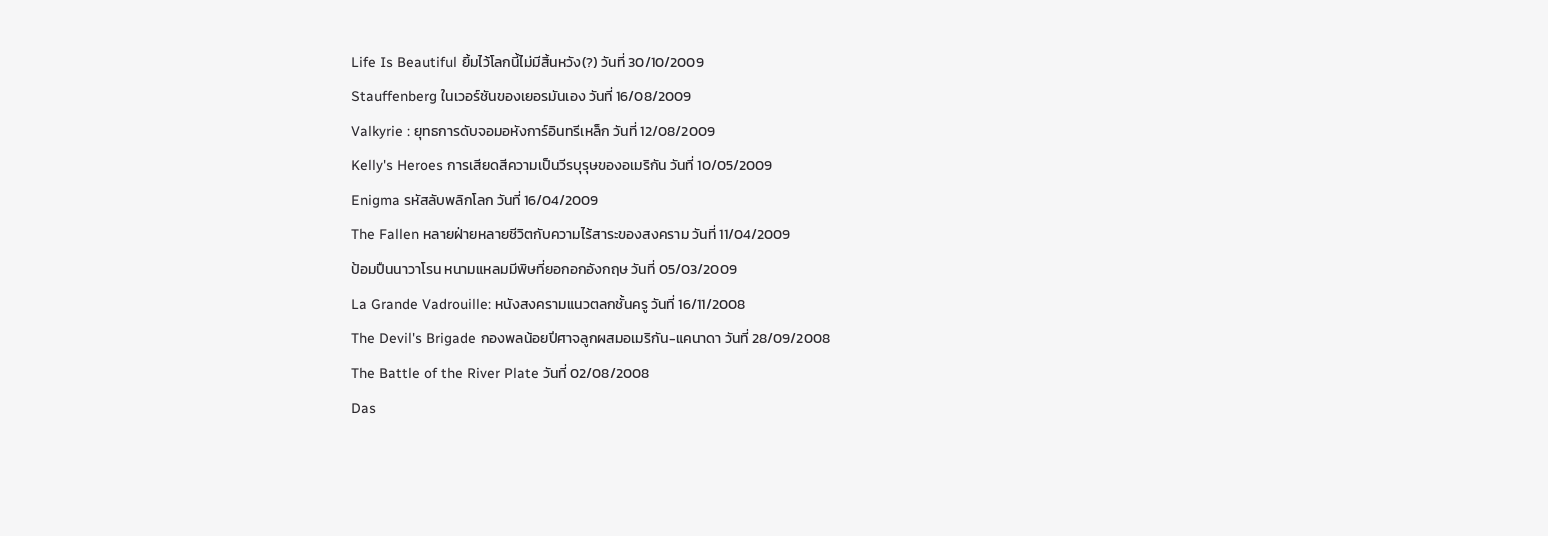Life Is Beautiful ยิ้มไว้โลกนี้ไม่มีสิ้นหวัง(?) วันที่ 30/10/2009
Stauffenberg ในเวอร์ชันของเยอรมันเอง วันที่ 16/08/2009
Valkyrie : ยุทธการดับจอมอหังการ์อินทรีเหล็ก วันที่ 12/08/2009
Kelly's Heroes การเสียดสีความเป็นวีรบุรุษของอเมริกัน วันที่ 10/05/2009
Enigma รหัสลับพลิกโลก วันที่ 16/04/2009
The Fallen หลายฝ่ายหลายชีวิตกับความไร้สาระของสงคราม วันที่ 11/04/2009
ป้อมปืนนาวาโรน หนามแหลมมีพิษที่ยอกอกอังกฤษ วันที่ 05/03/2009
La Grande Vadrouille: หนังสงครามแนวตลกชั้นครู วันที่ 16/11/2008
The Devil's Brigade กองพลน้อยปีศาจลูกผสมอเมริกัน-แคนาดา วันที่ 28/09/2008
The Battle of the River Plate วันที่ 02/08/2008
Das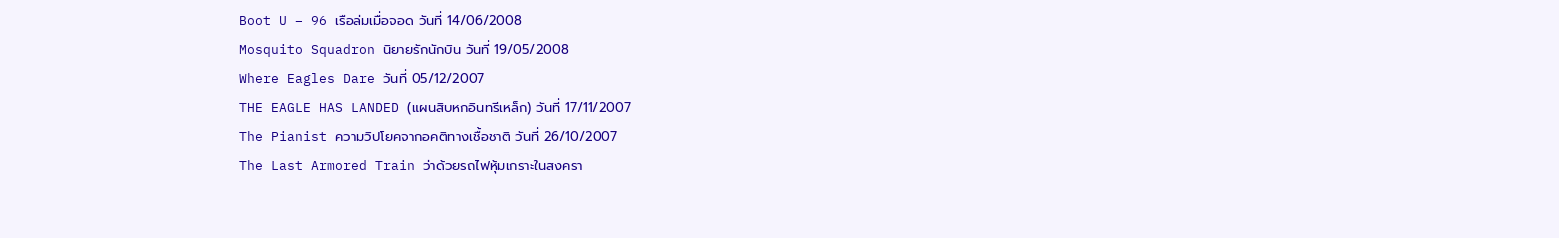Boot U – 96 เรือล่มเมื่อจอด วันที่ 14/06/2008
Mosquito Squadron นิยายรักนักบิน วันที่ 19/05/2008
Where Eagles Dare วันที่ 05/12/2007
THE EAGLE HAS LANDED (แผนสิบหกอินทรีเหล็ก) วันที่ 17/11/2007
The Pianist ความวิปโยคจากอคติทางเชื้อชาติ วันที่ 26/10/2007
The Last Armored Train ว่าด้วยรถไฟหุ้มเกราะในสงครา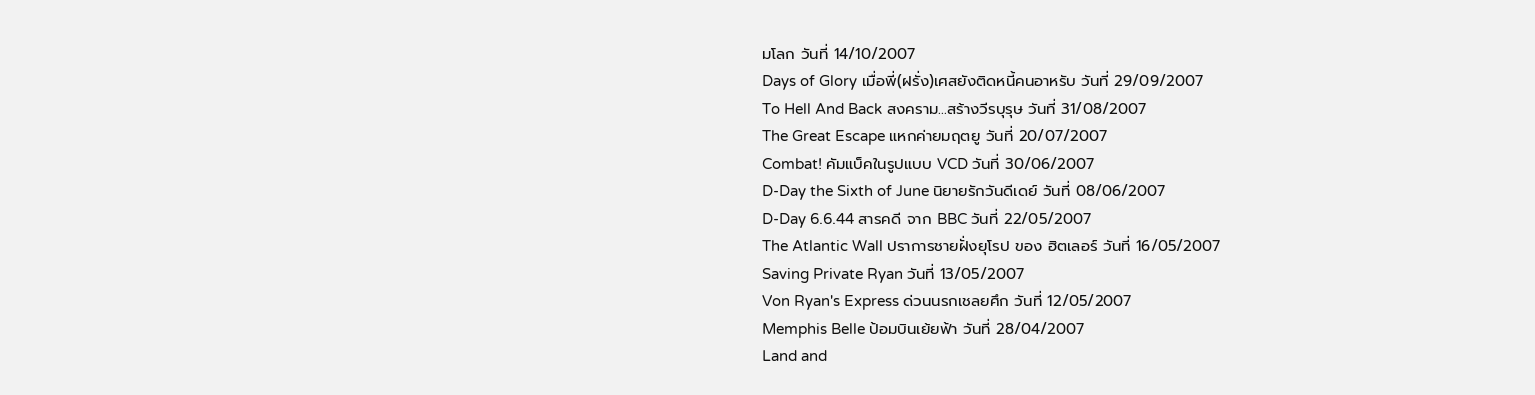มโลก วันที่ 14/10/2007
Days of Glory เมื่อพี่(ฝรั่ง)เศสยังติดหนี้คนอาหรับ วันที่ 29/09/2007
To Hell And Back สงคราม...สร้างวีรบุรุษ วันที่ 31/08/2007
The Great Escape แหกค่ายมฤตยู วันที่ 20/07/2007
Combat! คัมแบ็คในรูปแบบ VCD วันที่ 30/06/2007
D-Day the Sixth of June นิยายรักวันดีเดย์ วันที่ 08/06/2007
D-Day 6.6.44 สารคดี จาก BBC วันที่ 22/05/2007
The Atlantic Wall ปราการชายฝั่งยุโรป ของ ฮิตเลอร์ วันที่ 16/05/2007
Saving Private Ryan วันที่ 13/05/2007
Von Ryan's Express ด่วนนรกเชลยศึก วันที่ 12/05/2007
Memphis Belle ป้อมบินเย้ยฟ้า วันที่ 28/04/2007
Land and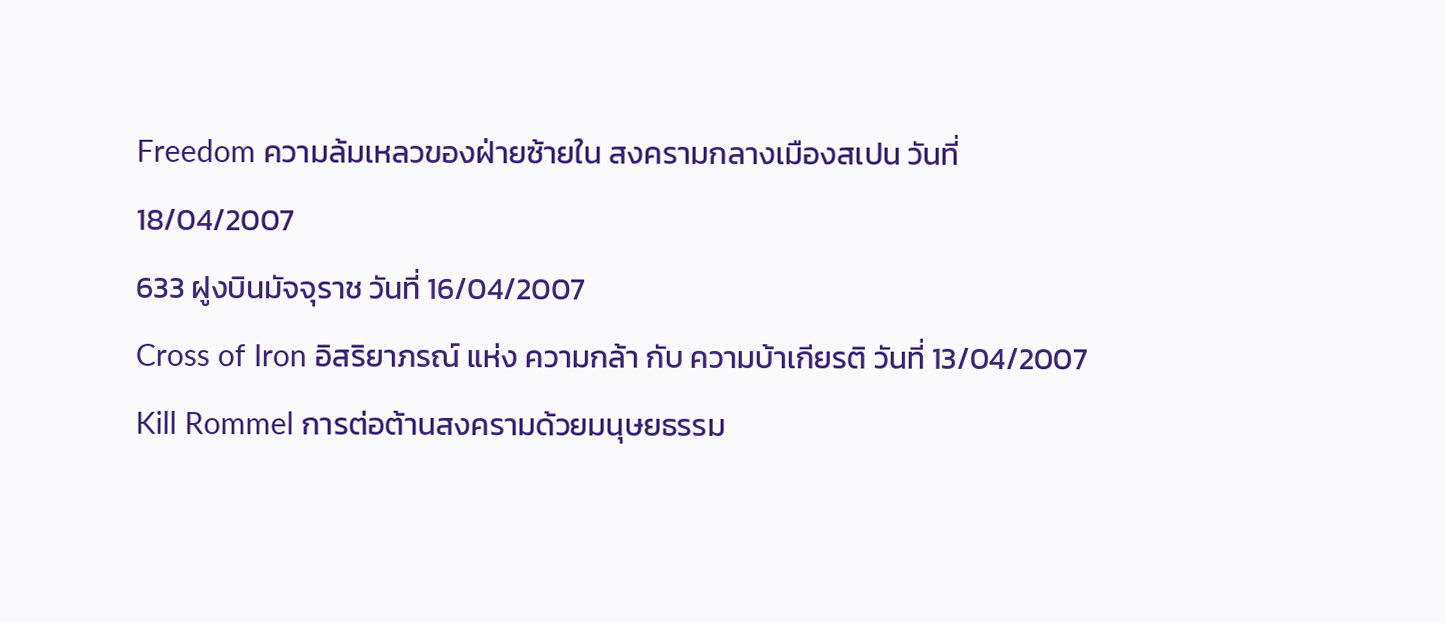Freedom ความล้มเหลวของฝ่ายซ้ายใน สงครามกลางเมืองสเปน วันที่ 18/04/2007
633 ฝูงบินมัจจุราช วันที่ 16/04/2007
Cross of Iron อิสริยาภรณ์ แห่ง ความกล้า กับ ความบ้าเกียรติ วันที่ 13/04/2007
Kill Rommel การต่อต้านสงครามด้วยมนุษยธรรม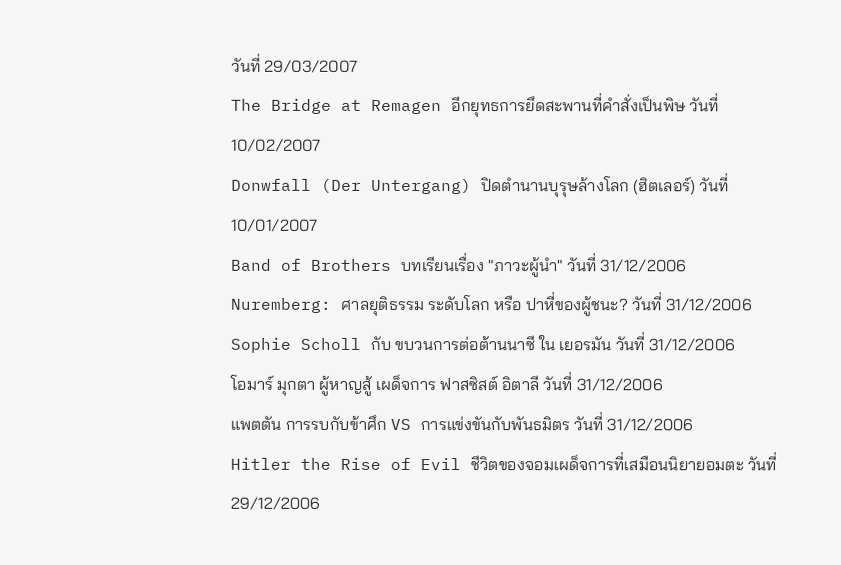วันที่ 29/03/2007
The Bridge at Remagen อีกยุทธการยึดสะพานที่คำสั่งเป็นพิษ วันที่ 10/02/2007
Donwfall (Der Untergang) ปิดตำนานบุรุษล้างโลก (ฮิตเลอร์) วันที่ 10/01/2007
Band of Brothers บทเรียนเรื่อง "ภาวะผู้นำ" วันที่ 31/12/2006
Nuremberg: ศาลยุติธรรม ระดับโลก หรือ ปาหี่ของผู้ชนะ? วันที่ 31/12/2006
Sophie Scholl กับ ขบวนการต่อต้านนาซี ใน เยอรมัน วันที่ 31/12/2006
โอมาร์ มุกตา ผู้หาญสู้ เผด็จการ ฟาสซิสต์ อิตาลี วันที่ 31/12/2006
แพตตัน การรบกับข้าศึก VS การแข่งขันกับพันธมิตร วันที่ 31/12/2006
Hitler the Rise of Evil ชีวิตของจอมเผด็จการที่เสมือนนิยายอมตะ วันที่ 29/12/2006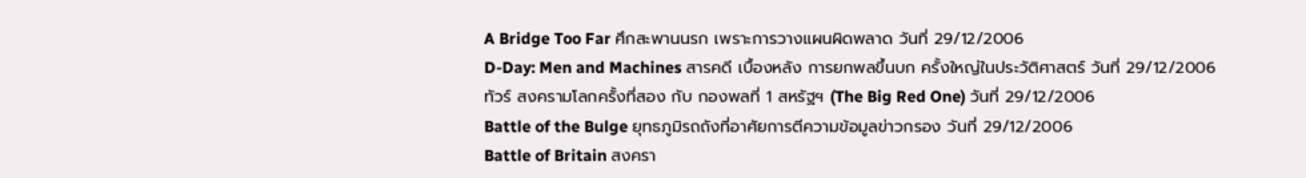A Bridge Too Far ศึกสะพานนรก เพราะการวางแผนผิดพลาด วันที่ 29/12/2006
D-Day: Men and Machines สารคดี เบื้องหลัง การยกพลขึ้นบก ครั้งใหญ่ในประวัติศาสตร์ วันที่ 29/12/2006
ทัวร์ สงครามโลกครั้งที่สอง กับ กองพลที่ 1 สหรัฐฯ (The Big Red One) วันที่ 29/12/2006
Battle of the Bulge ยุทธภูมิรถถังที่อาศัยการตีความข้อมูลข่าวกรอง วันที่ 29/12/2006
Battle of Britain สงครา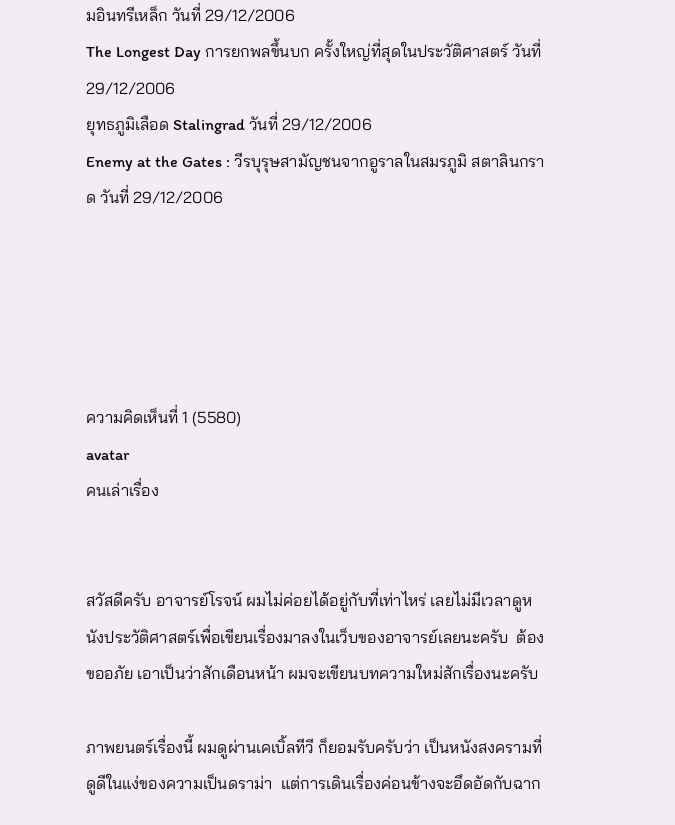มอินทรีเหล็ก วันที่ 29/12/2006
The Longest Day การยกพลขึ้นบก ครั้งใหญ่ที่สุดในประวัติศาสตร์ วันที่ 29/12/2006
ยุทธภูมิเลือด Stalingrad วันที่ 29/12/2006
Enemy at the Gates : วีรบุรุษสามัญชนจากอูราลในสมรภูมิ สตาลินกราด วันที่ 29/12/2006





ความคิดเห็นที่ 1 (5580)
avatar
คนเล่าเรื่อง


สวัสดีครับ อาจารย์โรจน์ ผมไม่ค่อยได้อยู่กับที่เท่าไหร่ เลยไม่มีเวลาดูหนังประวัติศาสตร์เพื่อเขียนเรื่องมาลงในเว็บของอาจารย์เลยนะครับ  ต้องขออภัย เอาเป็นว่าสักเดือนหน้า ผมจะเขียนบทความใหม่สักเรื่องนะครับ

ภาพยนตร์เรื่องนี้ ผมดูผ่านเคเบิ้ลทีวี ก็ยอมรับครับว่า เป็นหนังสงครามที่ดูดีในแง่ของความเป็นดราม่า  แต่การเดินเรื่องค่อนข้างจะอึดอัดกับฉาก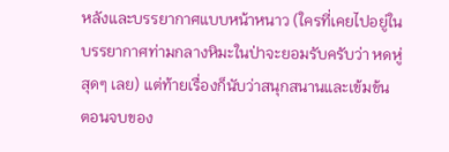หลังและบรรยากาศแบบหน้าหนาว (ใครที่เคยไปอยู่ในบรรยากาศท่ามกลางหิมะในป่าจะยอมรับครับว่า หดหู่สุดๆ เลย) แต่ท้ายเรื่องก็นับว่าสนุกสนานและเข้มข้น  ตอนจบของ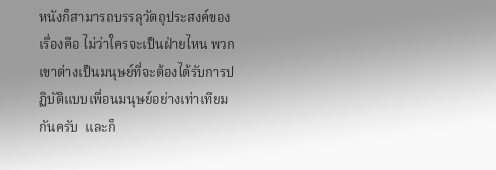หนังก็สามารถบรรลุวัตถุประสงค์ของเรื่องคือ ไม่ว่าใครจะเป็นฝ่ายไหน พวกเขาต่างเป็นมนุษย์ที่จะต้องได้รับการปฏิบัติแบบเพื่อนมนุษย์อย่างเท่าเทียมกันครับ  และก็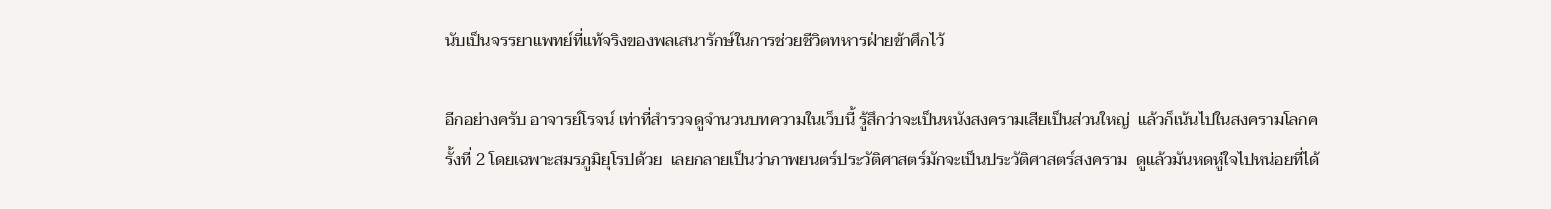นับเป็นจรรยาแพทย์ที่แท้จริงของพลเสนารักษ์ในการช่วยชีวิตทหารฝ่ายข้าศึกไว้

อีกอย่างครับ อาจารย์โรจน์ เท่าที่สำรวจดูจำนวนบทความในเว็บนี้ รู้สึกว่าจะเป็นหนังสงครามเสียเป็นส่วนใหญ่  แล้วก็เน้นไปในสงครามโลกครั้งที่ 2 โดยเฉพาะสมรภูมิยุโรปด้วย  เลยกลายเป็นว่าภาพยนตร์ประวัติศาสตร์มักจะเป็นประวัติศาสตร์สงคราม  ดูแล้วมันหดหู่ใจไปหน่อยที่ได้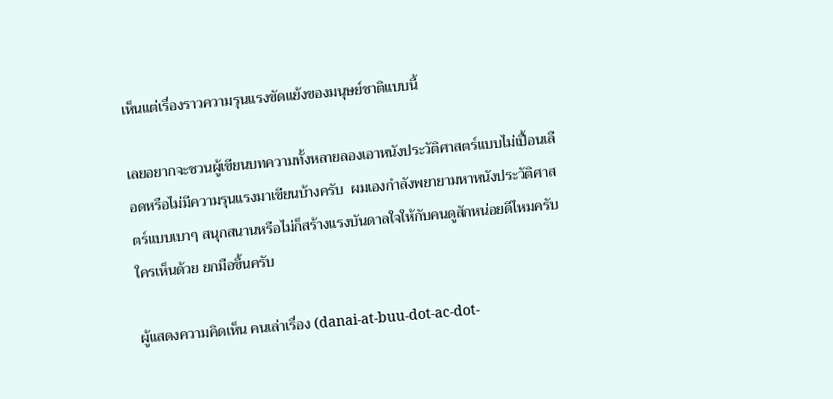เห็นแต่เรื่องราวความรุนแรงขัดแย้งของมนุษย์ชาติแบบนี้

เลยอยากจะชวนผู้เขียนบทความทั้งหลายลองเอาหนังประวัติศาสตร์แบบไม่เปื้อนเลือดหรือไม่มีความรุนแรงมาเขียนบ้างครับ  ผมเองกำลังพยายามหาหนังประวัติศาสตร์แบบเบาๆ สนุกสนานหรือไม่ก็สร้างแรงบันดาลใจให้กับคนดูสักหน่อยดีไหมครับ  ใครเห็นด้วย ยกมือขึ้นครับ

ผู้แสดงความคิดเห็น คนเล่าเรื่อง (danai-at-buu-dot-ac-dot-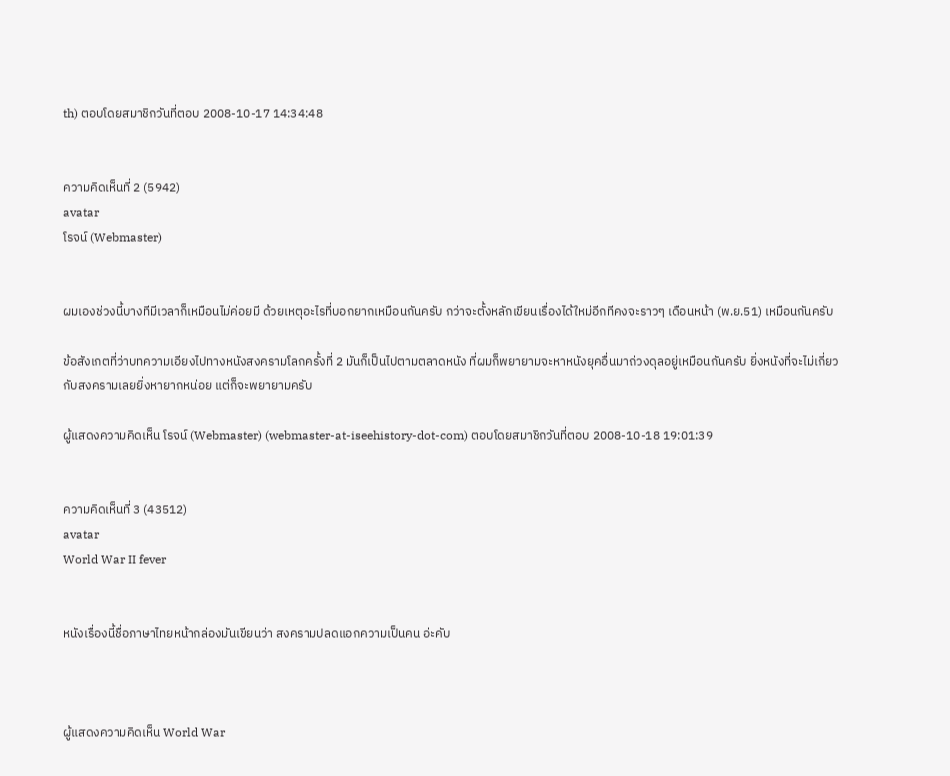th) ตอบโดยสมาชิกวันที่ตอบ 2008-10-17 14:34:48


ความคิดเห็นที่ 2 (5942)
avatar
โรจน์ (Webmaster)


ผมเองช่วงนี้บางทีมีเวลาก็เหมือนไม่ค่อยมี ด้วยเหตุอะไรที่บอกยากเหมือนกันครับ กว่าจะตั้งหลักเขียนเรื่องได้ใหม่อีกทีคงจะราวๆ เดือนหน้า (พ.ย.51) เหมือนกันครับ

ข้อสังเกตที่ว่าบทความเอียงไปทางหนังสงครามโลกครั้งที่ 2 มันก็เป็นไปตามตลาดหนัง ที่ผมก็พยายามจะหาหนังยุคอื่นมาถ่วงดุลอยู่เหมือนกันครับ ยิ่งหนังที่จะไม่เกี่ยวกับสงครามเลยยิ่งหายากหน่อย แต่ก็จะพยายามครับ

ผู้แสดงความคิดเห็น โรจน์ (Webmaster) (webmaster-at-iseehistory-dot-com) ตอบโดยสมาชิกวันที่ตอบ 2008-10-18 19:01:39


ความคิดเห็นที่ 3 (43512)
avatar
World War II fever


หนังเรื่องนี้ชื่อภาษาไทยหน้ากล่องมันเขียนว่า สงครามปลดแอกความเป็นคน อ่ะคับ



ผู้แสดงความคิดเห็น World War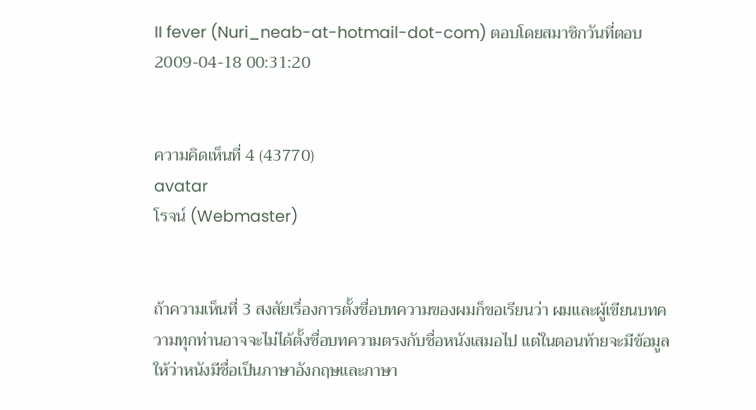II fever (Nuri_neab-at-hotmail-dot-com) ตอบโดยสมาชิกวันที่ตอบ 2009-04-18 00:31:20


ความคิดเห็นที่ 4 (43770)
avatar
โรจน์ (Webmaster)


ถ้าความเห็นที่ 3 สงสัยเรื่องการตั้งชื่อบทความของผมก็ขอเรียนว่า ผมและผู้เขียนบทความทุกท่านอาจจะไม่ได้ตั้งชื่อบทความตรงกับชื่อหนังเสมอไป แต่ในตอนท้ายจะมีข้อมูลให้ว่าหนังมีชื่อเป็นภาษาอังกฤษและภาษา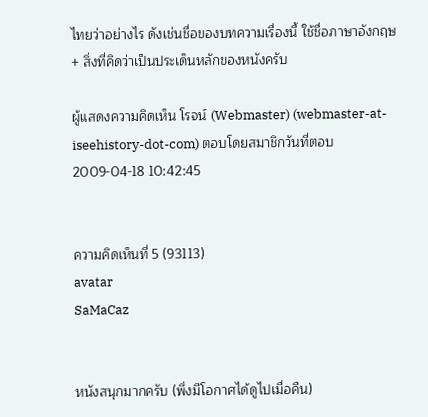ไทยว่าอย่างไร ดังเช่นชื่อของบทความเรื่องนี้ ใช้ชื่อภาษาอังกฤษ + สิ่งที่คิดว่าเป็นประเด็นหลักของหนังครับ

ผู้แสดงความคิดเห็น โรจน์ (Webmaster) (webmaster-at-iseehistory-dot-com) ตอบโดยสมาชิกวันที่ตอบ 2009-04-18 10:42:45


ความคิดเห็นที่ 5 (93113)
avatar
SaMaCaz


หนังสนุกมากครับ (พึ่งมีโอกาศได้ดูไปเมื่อคืน)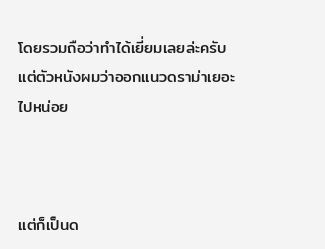โดยรวมถือว่าทำได้เยี่ยมเลยล่ะครับ แต่ตัวหนังผมว่าออกแนวดราม่าเยอะไปหน่อย



แต่ก็เป็นด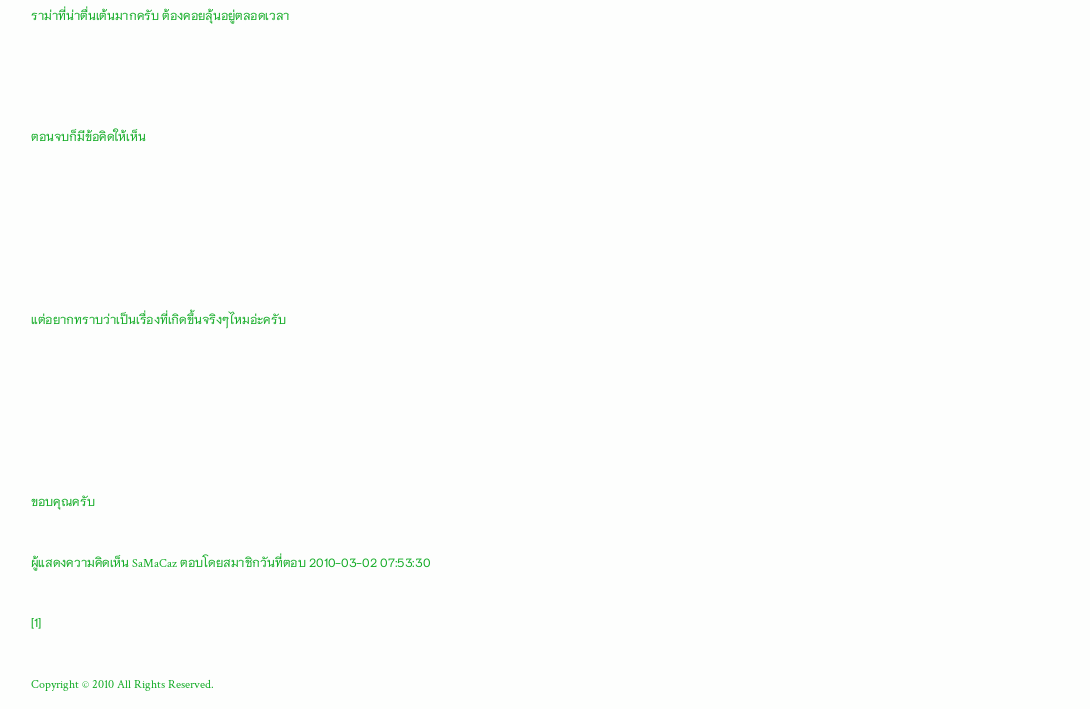ราม่าที่น่าตื่นเต้นมากครับ ต้องคอยลุ้นอยู่ตลอดเวลา



ตอนจบก็มีข้อคิดให้เห็น





แต่อยากทราบว่าเป็นเรื่องที่เกิดขึ้นจริงๆไหมอ่ะครับ





ขอบคุณครับ

ผู้แสดงความคิดเห็น SaMaCaz ตอบโดยสมาชิกวันที่ตอบ 2010-03-02 07:53:30

[1]

Copyright © 2010 All Rights Reserved.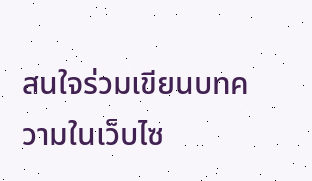สนใจร่วมเขียนบทความในเว็บไซ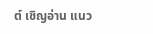ต์ เชิญอ่าน แนว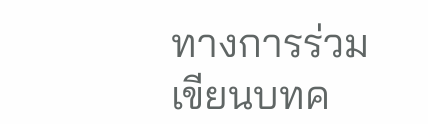ทางการร่วมเขียนบทค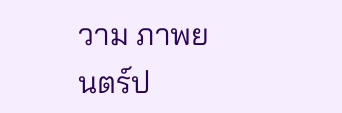วาม ภาพยนตร์ป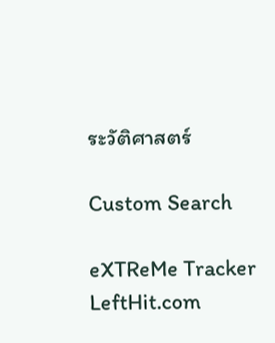ระวัติศาสตร์

Custom Search

eXTReMe Tracker
LeftHit.com